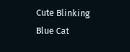Cute Blinking Blue Cat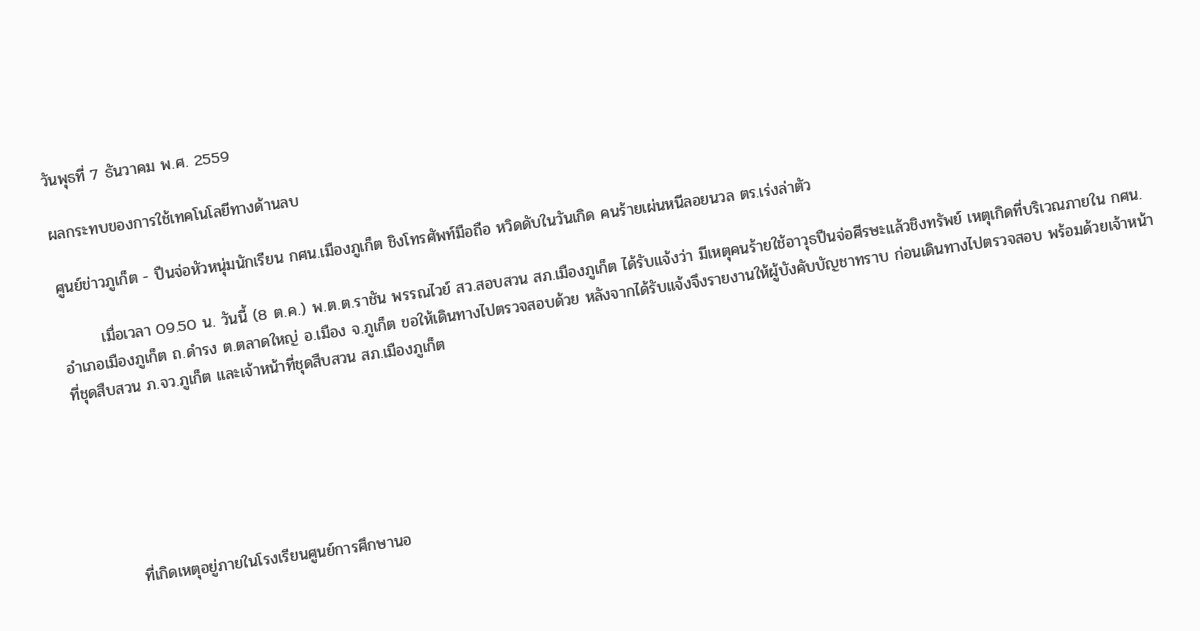วันพุธที่ 7 ธันวาคม พ.ศ. 2559

ผลกระทบของการใช้เทคโนโลยีทางด้านลบ

ศูนย์ข่าวภูเก็ต - ปืนจ่อหัวหนุ่มนักเรียน กศน.เมืองภูเก็ต ชิงโทรศัพท์มือถือ หวิดดับในวันเกิด คนร้ายเผ่นหนีลอยนวล ตร.เร่งล่าตัว

       เมื่อเวลา 09.50 น. วันนี้ (8 ต.ค.) พ.ต.ต.ราชัน พรรณไวย์ สว.สอบสวน สภ.เมืองภูเก็ต ได้รับแจ้งว่า มีเหตุคนร้ายใช้อาวุธปืนจ่อศีรษะแล้วชิงทรัพย์ เหตุเกิดที่บริเวณภายใน กศน.อำเภอเมืองภูเก็ต ถ.ดำรง ต.ตลาดใหญ่ อ.เมือง จ.ภูเก็ต ขอให้เดินทางไปตรวจสอบด้วย หลังจากได้รับแจ้งจึงรายงานให้ผู้บังคับบัญชาทราบ ก่อนเดินทางไปตรวจสอบ พร้อมด้วยเจ้าหน้าที่ชุดสืบสวน ภ.จว.ภูเก็ต และเจ้าหน้าที่ชุดสืบสวน สภ.เมืองภูเก็ต






         ที่เกิดเหตุอยู่ภายในโรงเรียนศูนย์การศึกษานอ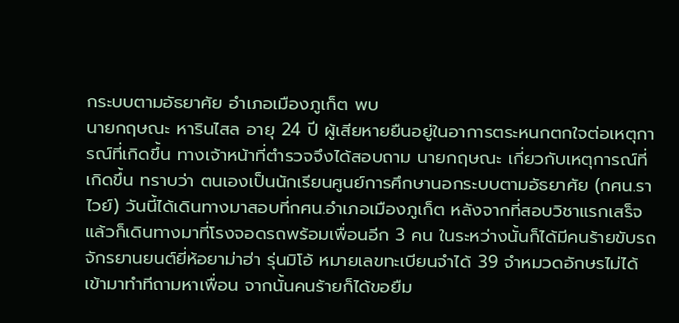กระบบตามอัธยาศัย อำเภอเมืองภูเก็ต พบ
นายกฤษณะ หารินไสล อายุ 24 ปี ผู้เสียหายยืนอยู่ในอาการตระหนกตกใจต่อเหตุการณ์ที่เกิดขึ้น ทางเจ้าหน้าที่ตำรวจจึงได้สอบถาม นายกฤษณะ เกี่ยวกับเหตุการณ์ที่เกิดขึ้น ทราบว่า ตนเองเป็นนักเรียนศูนย์การศึกษานอกระบบตามอัธยาศัย (กศน.ราไวย์) วันนี้ได้เดินทางมาสอบที่กศน.อำเภอเมืองภูเก็ต หลังจากที่สอบวิชาแรกเสร็จแล้วก็เดินทางมาที่โรงจอดรถพร้อมเพื่อนอีก 3 คน ในระหว่างนั้นก็ได้มีคนร้ายขับรถจักรยานยนต์ยี่ห้อยาม่าฮ่า รุ่นมิโอ้ หมายเลขทะเบียนจำได้ 39 จำหมวดอักษรไม่ได้ เข้ามาทำทีถามหาเพื่อน จากนั้นคนร้ายก็ได้ขอยืม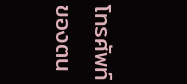โทรศัพท์ของตน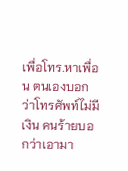เพื่อโทร.หาเพื่อน ตนเองบอกว่าโทรศัพท์ไม่มีเงิน คนร้ายบอกว่าเอามา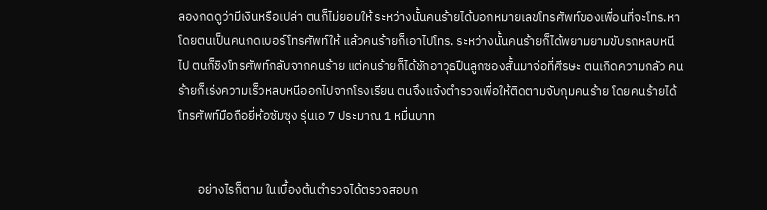ลองกดดูว่ามีเงินหรือเปล่า ตนก็ไม่ยอมให้ ระหว่างนั้นคนร้ายได้บอกหมายเลขโทรศัพท์ของเพื่อนที่จะโทร.หา โดยตนเป็นคนกดเบอร์โทรศัพท์ให้ แล้วคนร้ายก็เอาไปโทร. ระหว่างนั้นคนร้ายก็ได้พยามยามขับรถหลบหนีไป ตนก็ชิงโทรศัพท์กลับจากคนร้าย แต่คนร้ายก็ได้ชักอาวุธปืนลูกซองสั้นมาจ่อที่ศีรษะ ตนเกิดความกลัว คนร้ายก็เร่งความเร็วหลบหนีออกไปจากโรงเรียน ตนจึงแจ้งตำรวจเพื่อให้ติดตามจับกุมคนร้าย โดยคนร้ายได้โทรศัพท์มือถือยี่ห้อซัมซุง รุ่นเอ 7 ประมาณ 1 หมื่นบาท


       อย่างไรก็ตาม ในเบื้องต้นตำรวจได้ตรวจสอบก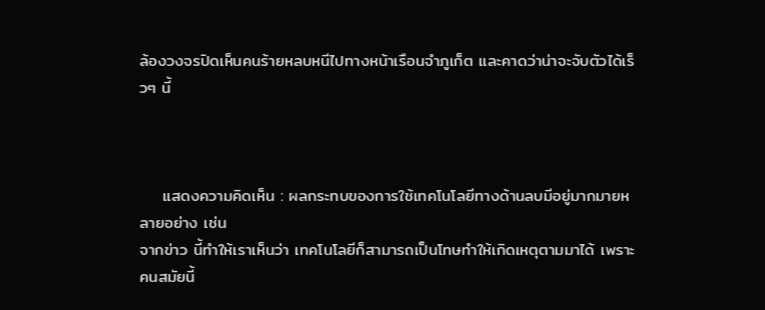ล้องวงจรปิดเห็นคนร้ายหลบหนีไปทางหน้าเรือนจำภูเก็ต และคาดว่าน่าจะจับตัวได้เร็วๆ นี้



    แสดงความคิดเห็น : ผลกระทบของการใช้เทคโนโลยีทางด้านลบมีอยู่มากมายหลายอย่าง เช่น
จากข่าว นี้ทำให้เราเห็นว่า เทคโนโลยีก็สามารถเป็นโทษทำให้เกิดเหตุตามมาได้ เพราะคนสมัยนี้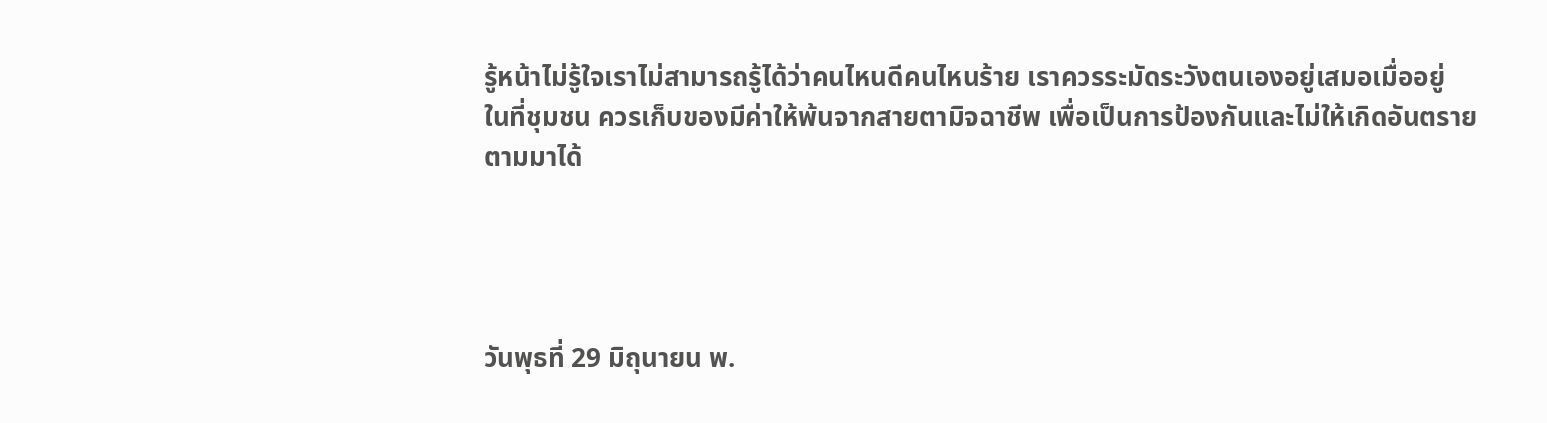รู้หน้าไม่รู้ใจเราไม่สามารถรู้ได้ว่าคนไหนดีคนไหนร้าย เราควรระมัดระวังตนเองอยู่เสมอเมื่ออยู่
ในที่ชุมชน ควรเก็บของมีค่าให้พ้นจากสายตามิจฉาชีพ เพื่อเป็นการป้องกันและไม่ให้เกิดอันตราย
ตามมาได้




วันพุธที่ 29 มิถุนายน พ.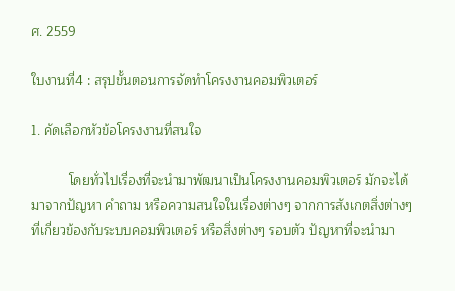ศ. 2559

ใบงานที่4 : สรุปขั้นตอนการจัดทำโครงงานคอมพิวเตอร์

1. คัดเลือกหัวข้อโครงงานที่สนใจ

          โดยทั่วไปเรื่องที่จะนำมาพัฒนาเป็นโครงงานคอมพิวเตอร์ มักจะได้มาจากปัญหา คำถาม หรือความสนใจในเรื่องต่างๆ จากการสังเกตสิ่งต่างๆ ที่เกี่ยวข้องกับระบบคอมพิวเตอร์ หรือสิ่งต่างๆ รอบตัว ปัญหาที่จะนำมา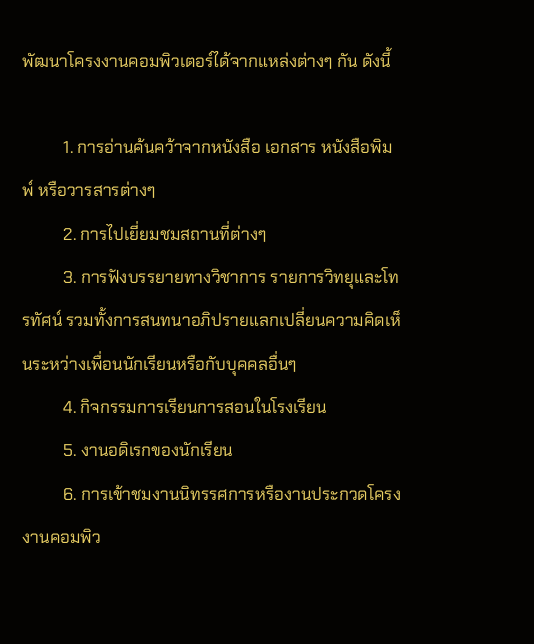พัฒนาโครงงานคอมพิวเตอร์ได้จากแหล่งต่างๆ กัน ดังนี้

          1. การอ่านค้นคว้าจากหนังสือ เอกสาร หนังสือพิมพ์ หรือวารสารต่างๆ
          2. การไปเยี่ยมชมสถานที่ต่างๆ
          3. การฟังบรรยายทางวิชาการ รายการวิทยุและโทรทัศน์ รวมทั้งการสนทนาอภิปรายแลกเปลี่ยนความคิดเห็นระหว่างเพื่อนนักเรียนหรือกับบุคคลอื่นๆ
          4. กิจกรรมการเรียนการสอนในโรงเรียน
          5. งานอดิเรกของนักเรียน
          6. การเข้าชมงานนิทรรศการหรืองานประกวดโครงงานคอมพิว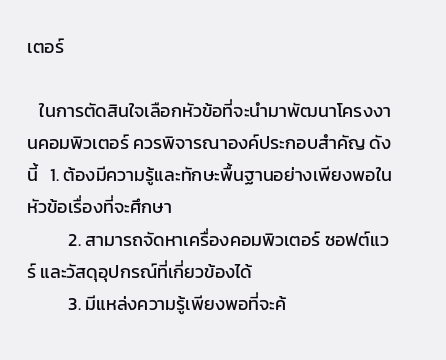เตอร์

   ในการตัดสินใจเลือกหัวข้อที่จะนำมาพัฒนาโครงงานคอมพิวเตอร์ ควรพิจารณาองค์ประกอบสำคัญ ดังนี้   1. ต้องมีความรู้และทักษะพื้นฐานอย่างเพียงพอในหัวข้อเรื่องที่จะศึกษา
          2. สามารถจัดหาเครื่องคอมพิวเตอร์ ซอฟต์แวร์ และวัสดุอุปกรณ์ที่เกี่ยวข้องได้
          3. มีแหล่งความรู้เพียงพอที่จะค้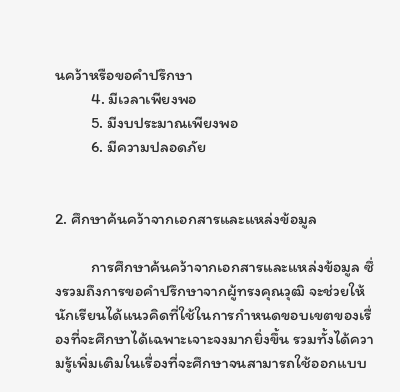นคว้าหรือขอคำปรึกษา
          4. มีเวลาเพียงพอ
          5. มีงบประมาณเพียงพอ
          6. มีความปลอดภัย


2. ศึกษาค้นคว้าจากเอกสารและแหล่งข้อมูล

          การศึกษาค้นคว้าจากเอกสารและแหล่งข้อมูล ซึ่งรวมถึงการขอคำปรึกษาจากผู้ทรงคุณวุฒิ จะช่วยให้นักเรียนได้แนวคิดที่ใช้ในการกำหนดขอบเขตของเรื่องที่จะศึกษาได้เฉพาะเจาะจงมากยิ่งขึ้น รวมทั้งได้ความรู้เพิ่มเติมในเรื่องที่จะศึกษาจนสามารถใช้ออกแบบ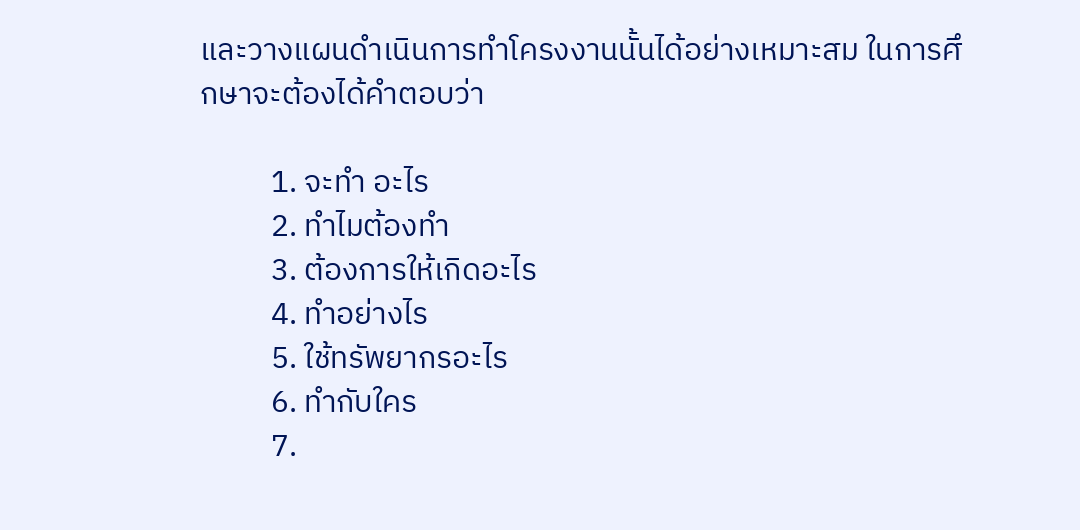และวางแผนดำเนินการทำโครงงานนั้นได้อย่างเหมาะสม ในการศึกษาจะต้องได้คำตอบว่า

          1. จะทำ อะไร
          2. ทำไมต้องทำ
          3. ต้องการให้เกิดอะไร
          4. ทำอย่างไร
          5. ใช้ทรัพยากรอะไร
          6. ทำกับใคร
          7.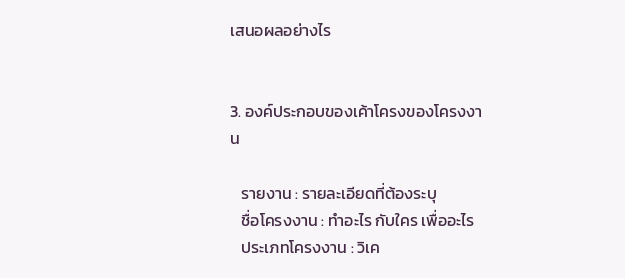เสนอผลอย่างไร


3. องค์ประกอบของเค้าโครงของโครงงาน

   รายงาน : รายละเอียดที่ต้องระบุ
   ชื่อโครงงาน : ทำอะไร กับใคร เพื่ออะไร
   ประเภทโครงงาน : วิเค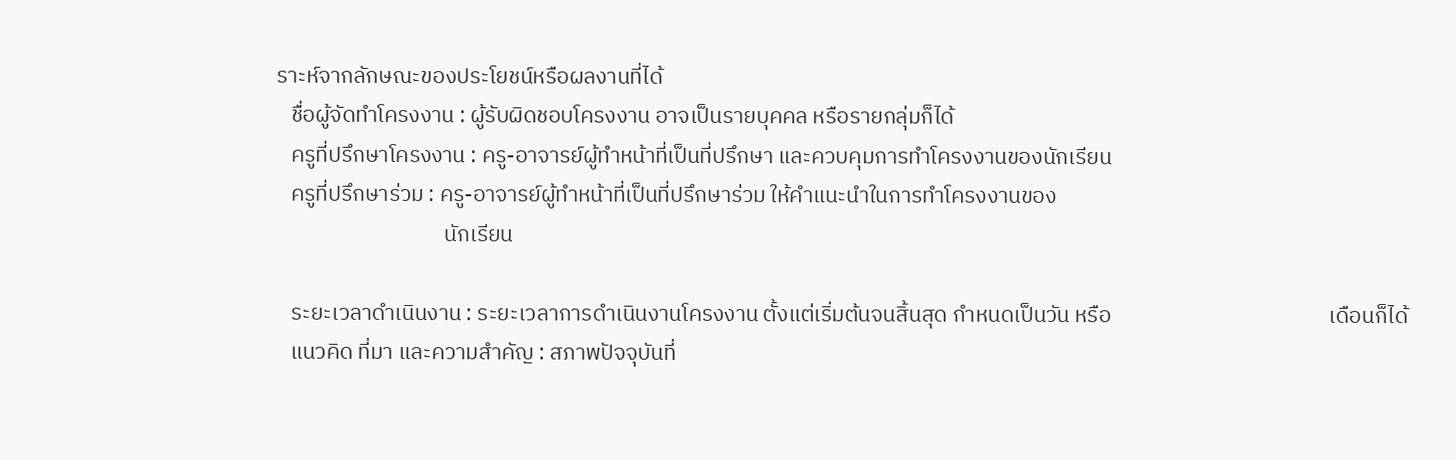ราะห์จากลักษณะของประโยชน์หรือผลงานที่ได้
   ชื่อผู้จัดทำโครงงาน : ผู้รับผิดชอบโครงงาน อาจเป็นรายบุคคล หรือรายกลุ่มก็ได้
   ครูที่ปรึกษาโครงงาน : ครู-อาจารย์ผู้ทำหน้าที่เป็นที่ปรึกษา และควบคุมการทำโครงงานของนักเรียน
   ครูที่ปรึกษาร่วม : ครู-อาจารย์ผู้ทำหน้าที่เป็นที่ปรึกษาร่วม ให้คำแนะนำในการทำโครงงานของ
                                  นักเรียน

   ระยะเวลาดำเนินงาน : ระยะเวลาการดำเนินงานโครงงาน ตั้งแต่เริ่มต้นจนสิ้นสุด กำหนดเป็นวัน หรือ                                            เดือนก็ได้
   แนวคิด ที่มา และความสำคัญ : สภาพปัจจุบันที่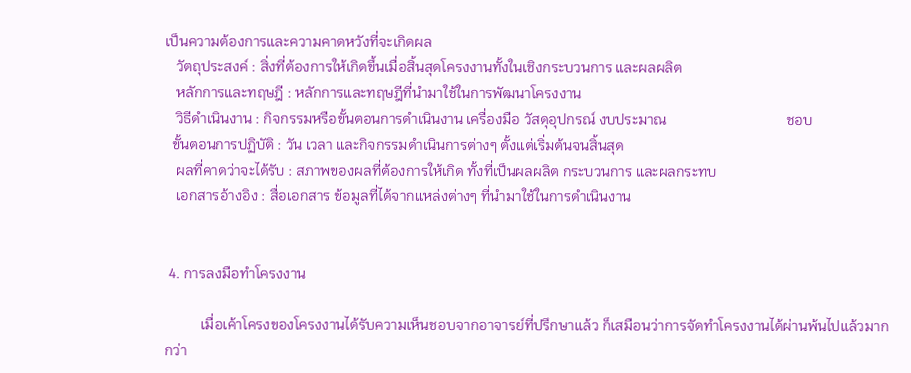เป็นความต้องการและความคาดหวังที่จะเกิดผล
   วัตถุประสงค์ : สิ่งที่ต้องการให้เกิดขึ้นเมื่อสิ้นสุดโครงงานทั้งในเชิงกระบวนการ และผลผลิต
   หลักการและทฤษฎี : หลักการและทฤษฎีที่นำมาใช้ในการพัฒนาโครงงาน
   วิธีดำเนินงาน : กิจกรรมหรือขั้นตอนการดำเนินงาน เครื่องมือ วัสดุอุปกรณ์ งบประมาณ                                 ชอบ
  ขั้นตอนการปฏิบัติ : วัน เวลา และกิจกรรมดำเนินการต่างๆ ตั้งแต่เริ่มต้นจนสิ้นสุด
   ผลที่คาดว่าจะได้รับ : สภาพของผลที่ต้องการให้เกิด ทั้งที่เป็นผลผลิต กระบวนการ และผลกระทบ
   เอกสารอ้างอิง : สื่อเอกสาร ข้อมูลที่ได้จากแหล่งต่างๆ ที่นำมาใช้ในการดำเนินงาน


 4. การลงมือทำโครงงาน

          เมื่อเค้าโครงของโครงงานได้รับความเห็นชอบจากอาจารย์ที่ปรึกษาแล้ว ก็เสมือนว่าการจัดทำโครงงานได้ผ่านพ้นไปแล้วมากกว่า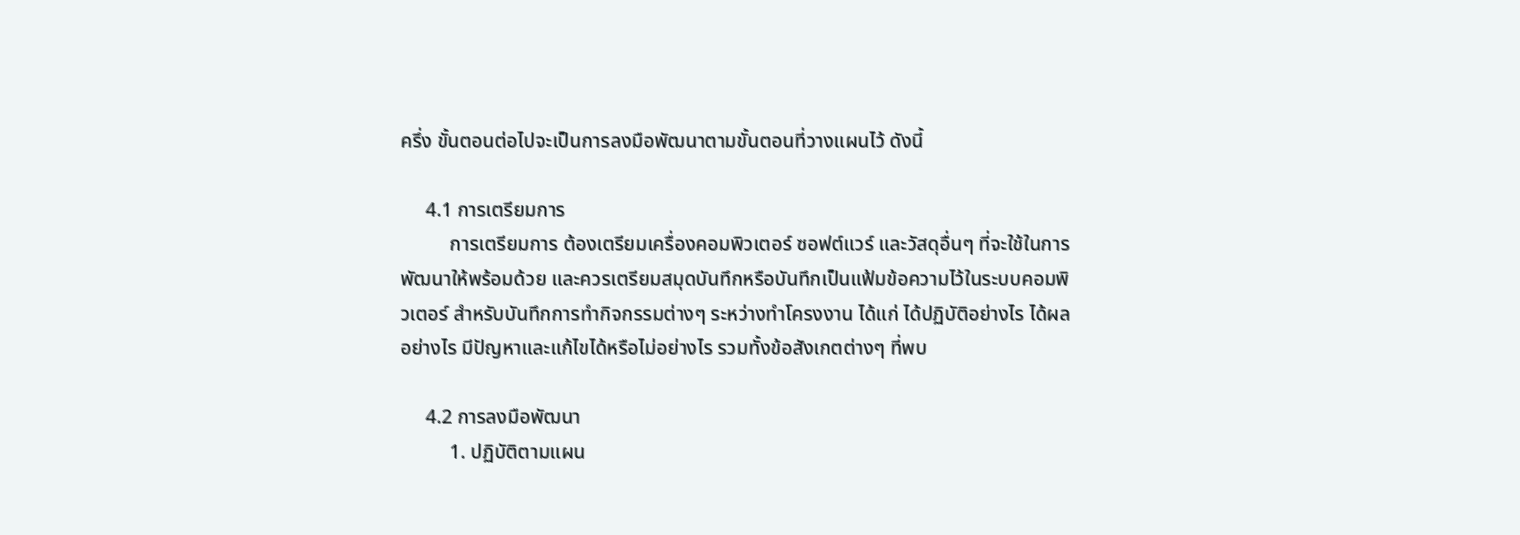ครึ่ง ขั้นตอนต่อไปจะเป็นการลงมือพัฒนาตามขั้นตอนที่วางแผนไว้ ดังนี้

     4.1 การเตรียมการ
          การเตรียมการ ต้องเตรียมเครื่องคอมพิวเตอร์ ซอฟต์แวร์ และวัสดุอื่นๆ ที่จะใช้ในการพัฒนาให้พร้อมด้วย และควรเตรียมสมุดบันทึกหรือบันทึกเป็นแฟ้มข้อความไว้ในระบบคอมพิวเตอร์ สำหรับบันทึกการทำกิจกรรมต่างๆ ระหว่างทำโครงงาน ได้แก่ ได้ปฏิบัติอย่างไร ได้ผลอย่างไร มีปัญหาและแก้ไขได้หรือไม่อย่างไร รวมทั้งข้อสังเกตต่างๆ ที่พบ

     4.2 การลงมือพัฒนา
          1. ปฏิบัติตามแผน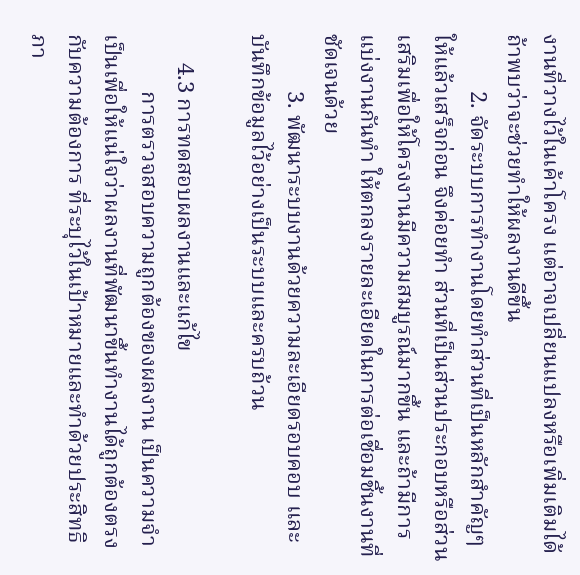งานที่วางไว้ในเค้าโครง แต่อาจเปลี่ยนแปลงหรือเพิ่มเติมได้ถ้าพบว่าจะช่วยทำให้ผลงานดีขึ้น
          2. จัดระบบการทำงานโดยทำส่วนที่เป็นหลักสำคัญๆ ให้แล้วเสร็จก่อน จึงค่อยทำ ส่วนที่เป็นส่วนประกอบหรือส่วนเสริมเพื่อให้โครงงานมีความสมบูรณ์มากขึ้น และถ้ามีการแบ่งงานกันทำ ให้ตกลงรายละเอียดในการต่อเชื่อมชิ้นงานที่ชัดเจนด้วย
          3. พัฒนาระบบงานด้วยความละเอียดรอบคอบ และบันทึกข้อมูลไว้อย่างเป็นระบบและครบถ้วน

     4.3 การทดสอบผลงานและแก้ไข
          การตรวจสอบความถูกต้องของผลงาน เป็นความจำเป็นเพื่อให้แน่ใจว่าผลงานที่พัฒนาขึ้นทำงานได้ถูกต้องตรงกับความต้องการ ที่ระบุไว้ในเป้าหมายและทำด้วยประสิทธิภา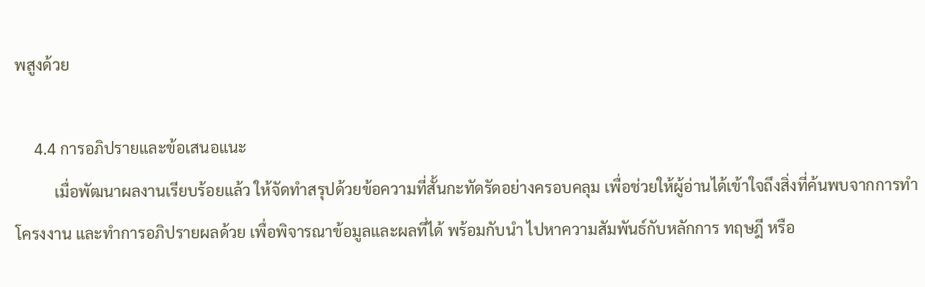พสูงด้วย

     4.4 การอภิปรายและข้อเสนอแนะ
          เมื่อพัฒนาผลงานเรียบร้อยแล้ว ให้จัดทำสรุปด้วยข้อความที่สั้นกะทัดรัดอย่างครอบคลุม เพื่อช่วยให้ผู้อ่านได้เข้าใจถึงสิ่งที่ค้นพบจากการทำโครงงาน และทำการอภิปรายผลด้วย เพื่อพิจารณาข้อมูลและผลที่ได้ พร้อมกับนำ ไปหาความสัมพันธ์กับหลักการ ทฤษฎี หรือ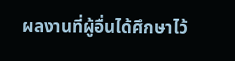ผลงานที่ผู้อื่นได้ศึกษาไว้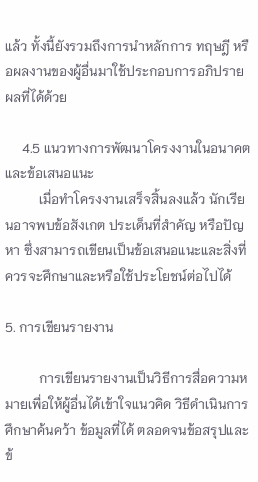แล้ว ทั้งนี้ยังรวมถึงการนำหลักการ ทฤษฎี หรือผลงานของผู้อื่นมาใช้ประกอบการอภิปรายผลที่ได้ด้วย

     4.5 แนวทางการพัฒนาโครงงานในอนาคตและข้อเสนอแนะ
          เมื่อทำโครงงานเสร็จสิ้นลงแล้ว นักเรียนอาจพบข้อสังเกต ประเด็นที่สำคัญ หรือปัญหา ซึ่งสามารถเขียนเป็นข้อเสนอแนะและสิ่งที่ควรจะศึกษาและหรือใช้ประโยชน์ต่อไปได้

5. การเขียนรายงาน

          การเขียนรายงานเป็นวิธีการสื่อความหมายเพื่อให้ผู้อื่นได้เข้าใจแนวคิด วิธีดำเนินการศึกษาค้นคว้า ข้อมูลที่ได้ ตลอดจนข้อสรุปและข้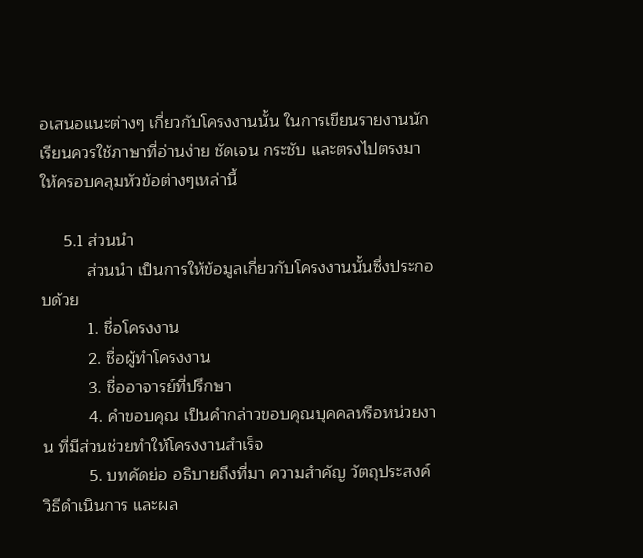อเสนอแนะต่างๆ เกี่ยวกับโครงงานนั้น ในการเขียนรายงานนักเรียนควรใช้ภาษาที่อ่านง่าย ชัดเจน กระชับ และตรงไปตรงมา ให้ครอบคลุมหัวข้อต่างๆเหล่านี้

     5.1 ส่วนนำ
          ส่วนนำ เป็นการให้ข้อมูลเกี่ยวกับโครงงานนั้นซึ่งประกอบด้วย
          1. ชื่อโครงงาน
          2. ชื่อผู้ทำโครงงาน
          3. ชื่ออาจารย์ที่ปรึกษา
          4. คำขอบคุณ เป็นคำกล่าวขอบคุณบุคคลหรือหน่วยงาน ที่มีส่วนช่วยทำให้โครงงานสำเร็จ
          5. บทคัดย่อ อธิบายถึงที่มา ความสำคัญ วัตถุประสงค์ วิธีดำเนินการ และผล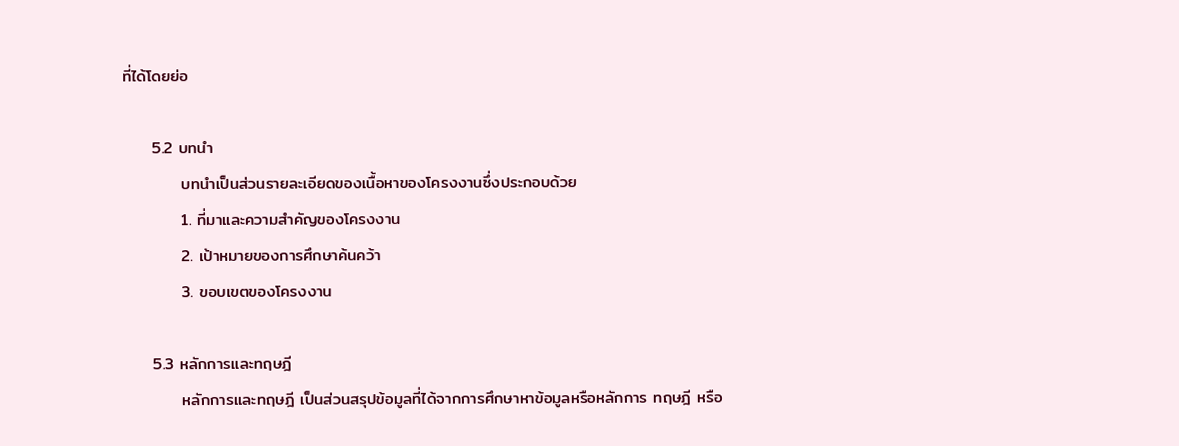ที่ได้โดยย่อ

     5.2 บทนำ
          บทนำเป็นส่วนรายละเอียดของเนื้อหาของโครงงานซึ่งประกอบด้วย
          1. ที่มาและความสำคัญของโครงงาน
          2. เป้าหมายของการศึกษาค้นคว้า
          3. ขอบเขตของโครงงาน

     5.3 หลักการและทฤษฎี
          หลักการและทฤษฎี เป็นส่วนสรุปข้อมูลที่ได้จากการศึกษาหาข้อมูลหรือหลักการ ทฤษฎี หรือ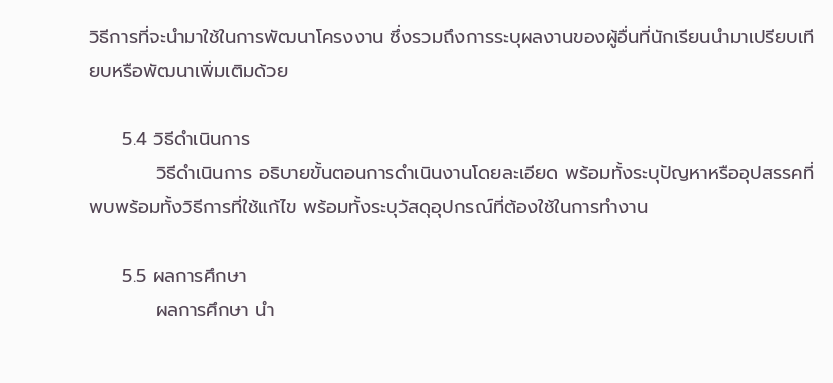วิธีการที่จะนำมาใช้ในการพัฒนาโครงงาน ซึ่งรวมถึงการระบุผลงานของผู้อื่นที่นักเรียนนำมาเปรียบเทียบหรือพัฒนาเพิ่มเติมด้วย

     5.4 วิธีดำเนินการ
          วิธีดำเนินการ อธิบายขั้นตอนการดำเนินงานโดยละเอียด พร้อมทั้งระบุปัญหาหรืออุปสรรคที่พบพร้อมทั้งวิธีการที่ใช้แก้ไข พร้อมทั้งระบุวัสดุอุปกรณ์ที่ต้องใช้ในการทำงาน

     5.5 ผลการศึกษา
          ผลการศึกษา นำ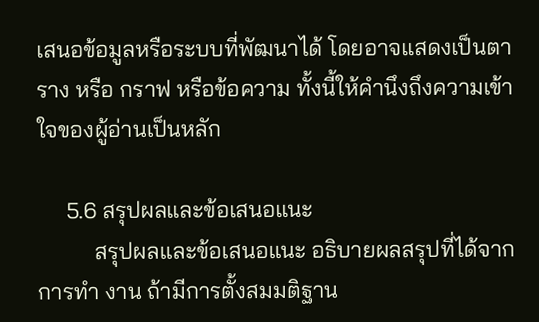เสนอข้อมูลหรือระบบที่พัฒนาได้ โดยอาจแสดงเป็นตาราง หรือ กราฟ หรือข้อความ ทั้งนี้ให้คำนึงถึงความเข้าใจของผู้อ่านเป็นหลัก

     5.6 สรุปผลและข้อเสนอแนะ
          สรุปผลและข้อเสนอแนะ อธิบายผลสรุปที่ได้จากการทำ งาน ถ้ามีการตั้งสมมติฐาน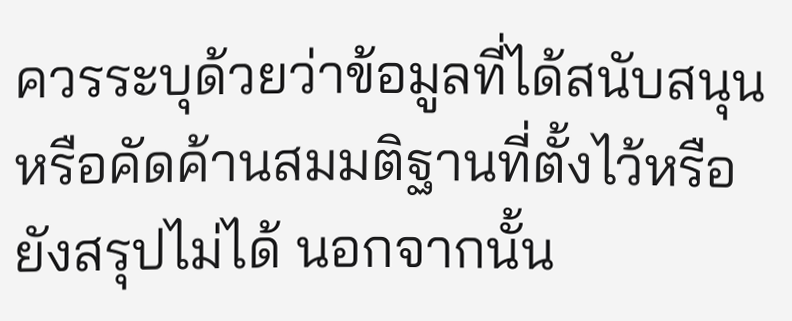ควรระบุด้วยว่าข้อมูลที่ได้สนับสนุนหรือคัดค้านสมมติฐานที่ตั้งไว้หรือยังสรุปไม่ได้ นอกจากนั้น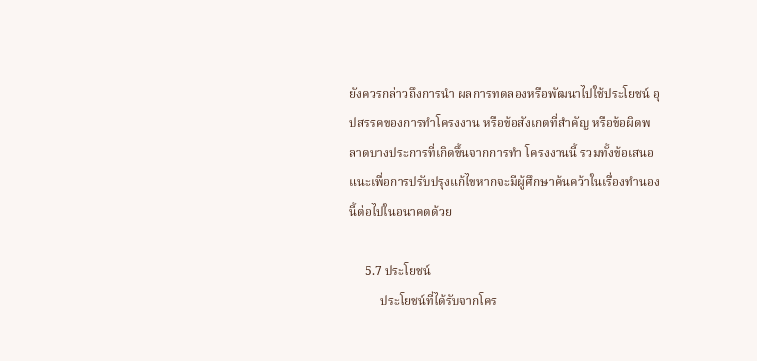ยังควรกล่าวถึงการนำ ผลการทดลองหรือพัฒนาไปใช้ประโยชน์ อุปสรรคของการทำโครงงาน หรือข้อสังเกตที่สำคัญ หรือข้อผิดพลาดบางประการที่เกิดขึ้นจากการทำ โครงงานนี้ รวมทั้งข้อเสนอแนะเพื่อการปรับปรุงแก้ไขหากจะมีผู้ศึกษาค้นคว้าในเรื่องทำนองนี้ต่อไปในอนาคตด้วย

     5.7 ประโยชน์
          ประโยชน์ที่ได้รับจากโคร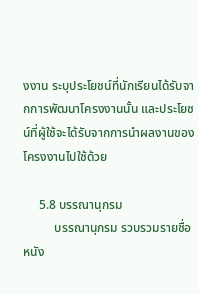งงาน ระบุประโยชน์ที่นักเรียนได้รับจากการพัฒนาโครงงานนั้น และประโยชน์ที่ผู้ใช้จะได้รับจากการนำผลงานของโครงงานไปใช้ด้วย

     5.8 บรรณานุกรม
          บรรณานุกรม รวบรวมรายชื่อหนัง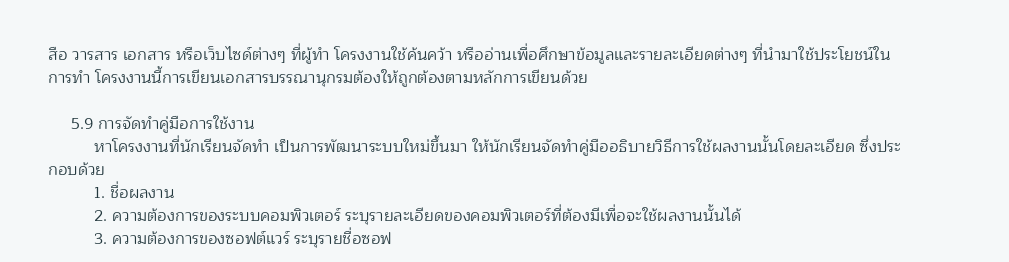สือ วารสาร เอกสาร หรือเว็บไซด์ต่างๆ ที่ผู้ทำ โครงงานใช้ค้นคว้า หรืออ่านเพื่อศึกษาข้อมูลและรายละเอียดต่างๆ ที่นำมาใช้ประโยชน์ในการทำ โครงงานนี้การเขียนเอกสารบรรณานุกรมต้องให้ถูกต้องตามหลักการเขียนด้วย

     5.9 การจัดทำคู่มือการใช้งาน
          หาโครงงานที่นักเรียนจัดทำ เป็นการพัฒนาระบบใหม่ขึ้นมา ให้นักเรียนจัดทำคู่มืออธิบายวิธีการใช้ผลงานนั้นโดยละเอียด ซึ่งประกอบด้วย
          1. ชื่อผลงาน
          2. ความต้องการของระบบคอมพิวเตอร์ ระบุรายละเอียดของคอมพิวเตอร์ที่ต้องมีเพื่อจะใช้ผลงานนั้นได้
          3. ความต้องการของซอฟต์แวร์ ระบุรายชื่อซอฟ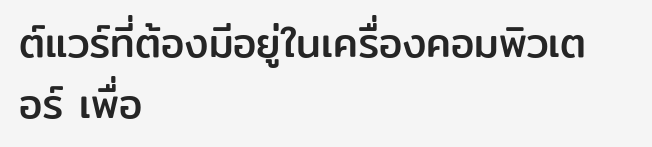ต์แวร์ที่ต้องมีอยู่ในเครื่องคอมพิวเตอร์ เพื่อ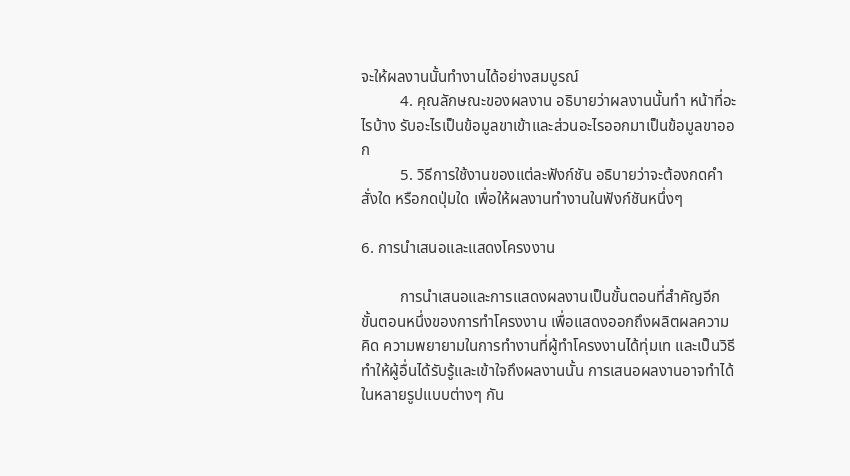จะให้ผลงานนั้นทำงานได้อย่างสมบูรณ์
          4. คุณลักษณะของผลงาน อธิบายว่าผลงานนั้นทำ หน้าที่อะไรบ้าง รับอะไรเป็นข้อมูลขาเข้าและส่วนอะไรออกมาเป็นข้อมูลขาออก
          5. วิธีการใช้งานของแต่ละฟังก์ชัน อธิบายว่าจะต้องกดคำสั่งใด หรือกดปุ่มใด เพื่อให้ผลงานทำงานในฟังก์ชันหนึ่งๆ

6. การนำเสนอและแสดงโครงงาน

          การนำเสนอและการแสดงผลงานเป็นขั้นตอนที่สำคัญอีกขั้นตอนหนึ่งของการทำโครงงาน เพื่อแสดงออกถึงผลิตผลความคิด ความพยายามในการทำงานที่ผู้ทำโครงงานได้ทุ่มเท และเป็นวิธีทำให้ผู้อื่นได้รับรู้และเข้าใจถึงผลงานนั้น การเสนอผลงานอาจทำได้ในหลายรูปแบบต่างๆ กัน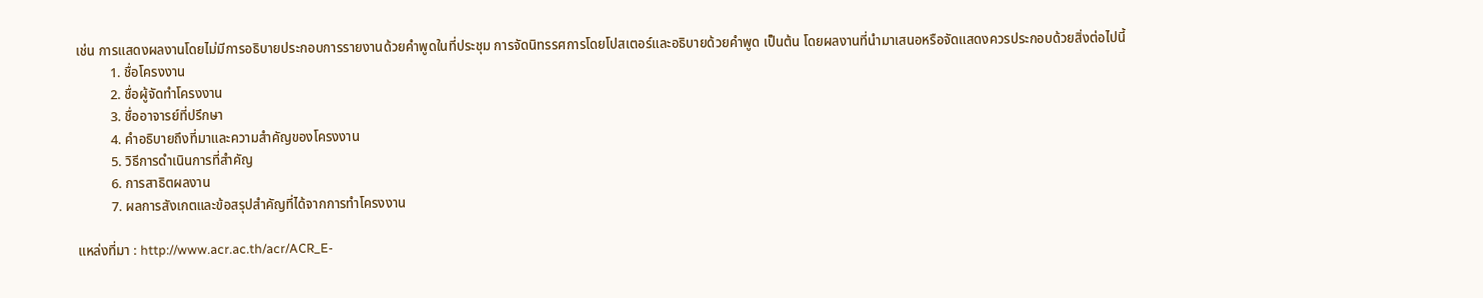เช่น การแสดงผลงานโดยไม่มีการอธิบายประกอบการรายงานด้วยคำพูดในที่ประชุม การจัดนิทรรศการโดยโปสเตอร์และอธิบายด้วยคำพูด เป็นต้น โดยผลงานที่นำมาเสนอหรือจัดแสดงควรประกอบด้วยสิ่งต่อไปนี้
          1. ชื่อโครงงาน
          2. ชื่อผู้จัดทำโครงงาน
          3. ชื่ออาจารย์ที่ปรึกษา
          4. คำอธิบายถึงที่มาและความสำคัญของโครงงาน
          5. วิธีการดำเนินการที่สำคัญ
          6. การสาธิตผลงาน
          7. ผลการสังเกตและข้อสรุปสำคัญที่ได้จากการทำโครงงาน

แหล่งที่มา : http://www.acr.ac.th/acr/ACR_E-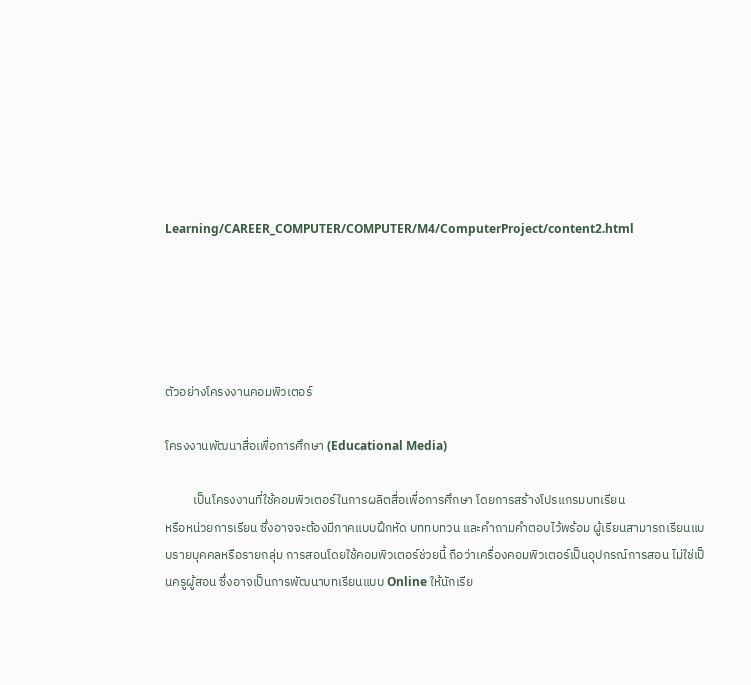Learning/CAREER_COMPUTER/COMPUTER/M4/ComputerProject/content2.html





ตัวอย่างโครงงานคอมพิวเตอร์

โครงงานพัฒนาสื่อเพื่อการศึกษา (Educational Media)

          เป็นโครงงานที่ใช้คอมพิวเตอร์ในการผลิตสื่อเพื่อการศึกษา โดยการสร้างโปรแกรมบทเรียน
หรือหน่วยการเรียน ซึ่งอาจจะต้องมีภาคแบบฝึกหัด บททบทวน และคำถามคำตอบไว้พร้อม ผู้เรียนสามารถเรียนแบบรายบุคคลหรือรายกลุ่ม การสอนโดยใช้คอมพิวเตอร์ช่วยนี้ ถือว่าเครื่องคอมพิวเตอร์เป็นอุปกรณ์การสอน ไม่ใช่เป็นครูผู้สอน ซึ่งอาจเป็นการพัฒนาบทเรียนแบบ Online ให้นักเรีย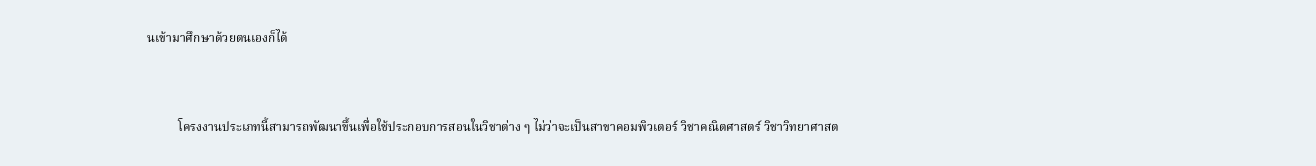นเข้ามาศึกษาด้วยตนเองก็ได้


          โครงงานประเภทนี้สามารถพัฒนาขึ้นเพื่อใช้ประกอบการสอนในวิชาต่าง ๆ ไม่ว่าจะเป็นสาขาคอมพิวเตอร์ วิชาคณิตศาสตร์ วิชาวิทยาศาสต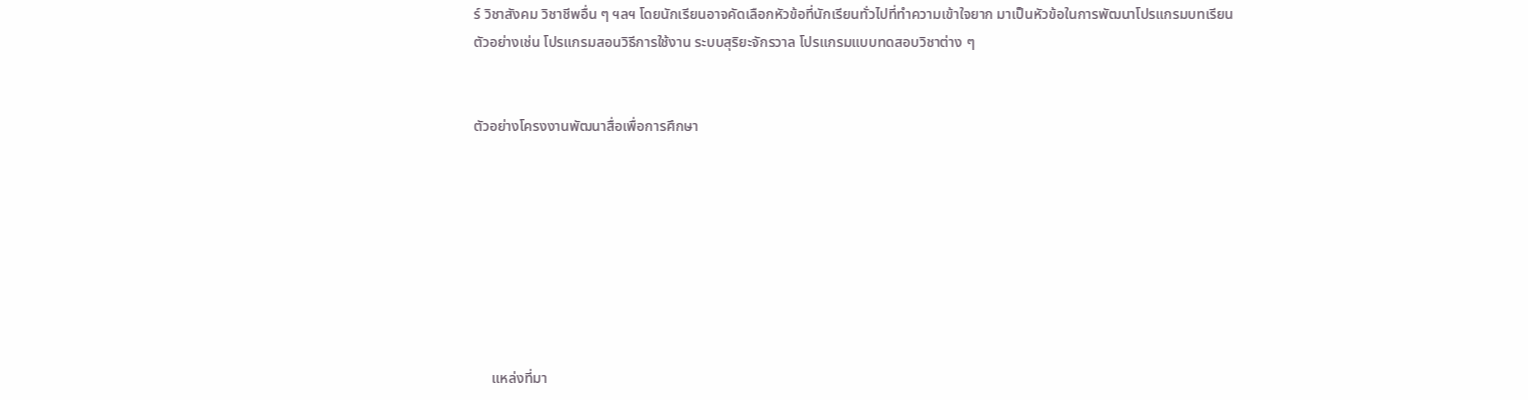ร์ วิชาสังคม วิชาชีพอื่น ๆ ฯลฯ โดยนักเรียนอาจคัดเลือกหัวข้อที่นักเรียนทั่วไปที่ทำความเข้าใจยาก มาเป็นหัวข้อในการพัฒนาโปรแกรมบทเรียน ตัวอย่างเช่น โปรแกรมสอนวิธีการใช้งาน ระบบสุริยะจักรวาล โปรแกรมแบบทดสอบวิชาต่าง ๆ


ตัวอย่างโครงงานพัฒนาสื่อเพื่อการศึกษา








     แหล่งที่มา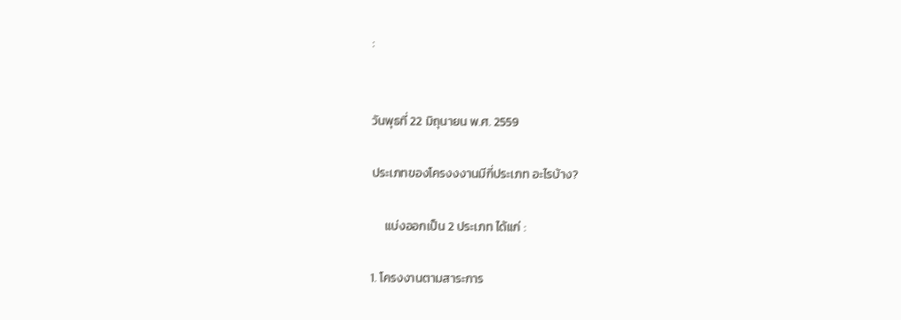:


วันพุธที่ 22 มิถุนายน พ.ศ. 2559

ประเภทของโครงงงานมีกี่ประเภท อะไรบ้าง?

     แบ่งออกเป็น 2 ประเภท ได้แก่ :

1. โครงงานตามสาระการ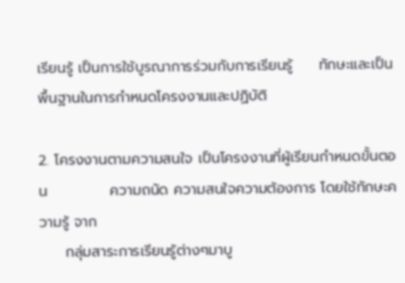เรียนรู้ เป็นการใช้บูรณาการร่วมกับการเรียนรู้     ทักษะและเป็นพื้นฐานในการกำหนดโครงงานและปฏิบัติ

2. โครงงานตามความสนใจ เป็นโครงงานที่ผู้เรียนกำหนดขั้นตอน            ความถนัด ความสนใจความต้องการ โดยใช้ทักษะความรู้ จาก
     กลุ่มสาระการเรียนรู้ต่างๆมาบู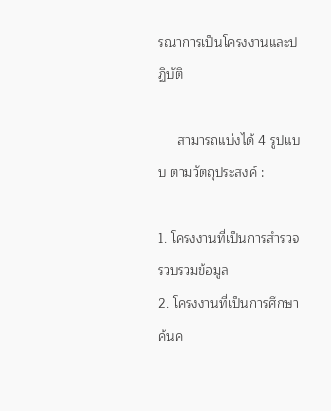รณาการเป็นโครงงานและปฏิบัติ

     สามารถแบ่งได้ 4 รูปแบบ ตามวัตถุประสงค์ :

1. โครงงานที่เป็นการสำรวจ รวบรวมข้อมูล
2. โครงงานที่เป็นการศึกษาค้นค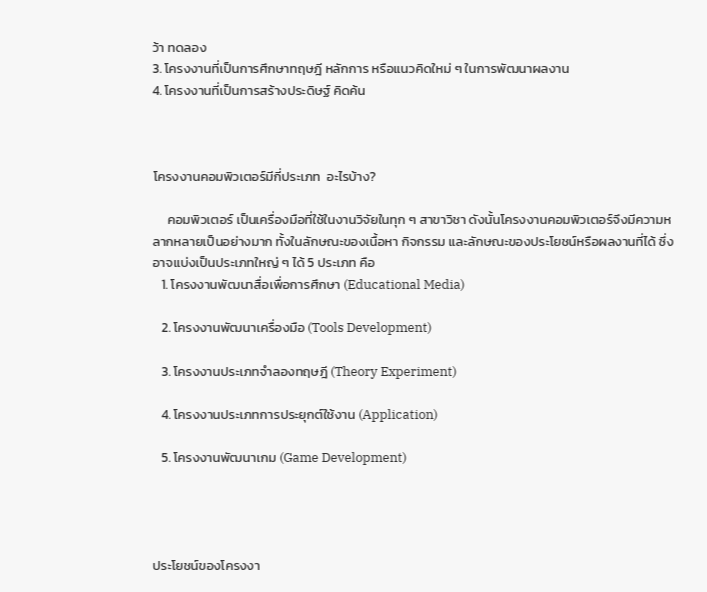ว้า ทดลอง
3. โครงงานที่เป็นการศึกษาทฤษฎี หลักการ หรือแนวคิดใหม่ ๆ ในการพัฒนาผลงาน
4. โครงงานที่เป็นการสร้างประดิษฐ์ คิดค้น



โครงงานคอมพิวเตอร์มีกี่ประเภท  อะไรบ้าง?

     คอมพิวเตอร์ เป็นเครื่องมือที่ใช้ในงานวิจัยในทุก ๆ สาขาวิชา ดังนั้นโครงงานคอมพิวเตอร์จึงมีความหลากหลายเป็นอย่างมาก ทั้งในลักษณะของเนื้อหา กิจกรรม และลักษณะของประโยชน์หรือผลงานที่ได้ ซึ่งอาจแบ่งเป็นประเภทใหญ่ ๆ ได้ 5 ประเภท คือ
   1. โครงงานพัฒนาสื่อเพื่อการศึกษา (Educational Media)

   2. โครงงานพัฒนาเครื่องมือ (Tools Development)

   3. โครงงานประเภทจำลองทฤษฎี (Theory Experiment)

   4. โครงงานประเภทการประยุกต์ใช้งาน (Application)

   5. โครงงานพัฒนาเกม (Game Development)




ประโยชน์ของโครงงา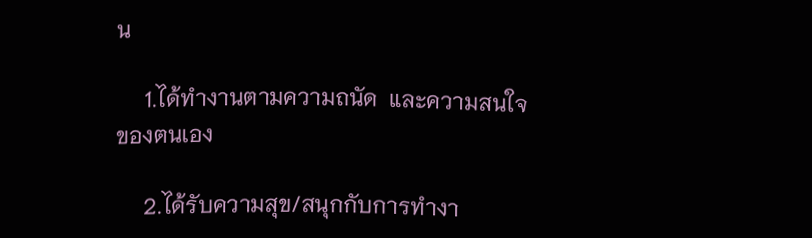น

     1.ได้ทำงานตามความถนัด  และความสนใจของตนเอง

     2.ได้รับความสุข/สนุกกับการทำงา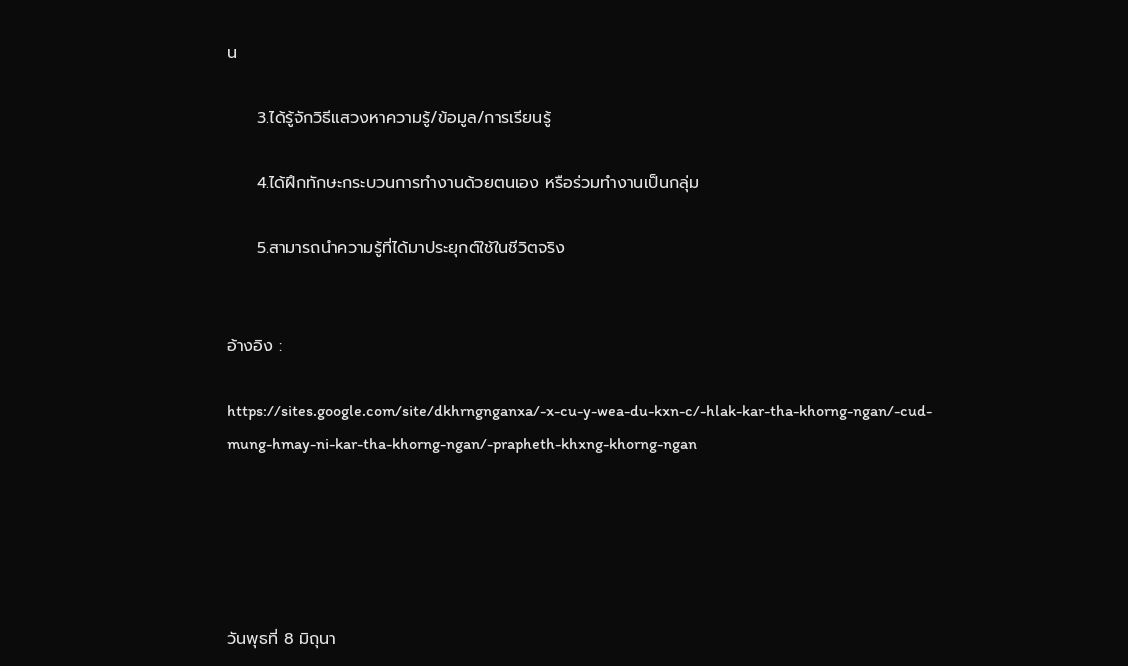น

     3.ได้รู้จักวิธีแสวงหาความรู้/ข้อมูล/การเรียนรู้

     4.ได้ฝึกทักษะกระบวนการทำงานด้วยตนเอง หรือร่วมทำงานเป็นกลุ่ม

     5.สามารถนำความรู้ที่ได้มาประยุกต์ใช้ในชีวิตจริง


อ้างอิง :

https://sites.google.com/site/dkhrngnganxa/-x-cu-y-wea-du-kxn-c/-hlak-kar-tha-khorng-ngan/-cud-mung-hmay-ni-kar-tha-khorng-ngan/-prapheth-khxng-khorng-ngan





วันพุธที่ 8 มิถุนา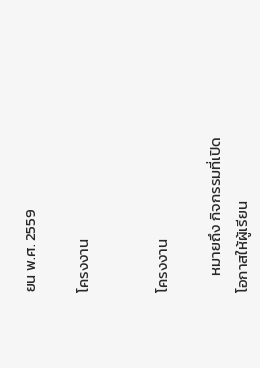ยน พ.ศ. 2559

โครงงาน


โครงงาน

     หมายถึง กิจกรรมที่เปิดโอกาสให้ผู้เรียน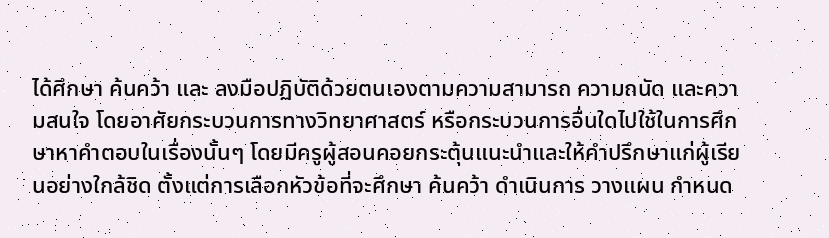ได้ศึกษา ค้นคว้า และ ลงมือปฏิบัติด้วยตนเองตามความสามารถ ความถนัด และความสนใจ โดยอาศัยกระบวนการทางวิทยาศาสตร์ หรือกระบวนการอื่นใดไปใช้ในการศึกษาหาคำตอบในเรื่องนั้นๆ โดยมีครูผู้สอนคอยกระตุ้นแนะนำและให้คำปรึกษาแก่ผู้เรียนอย่างใกล้ชิด ตั้งแต่การเลือกหัวข้อที่จะศึกษา ค้นคว้า ดำเนินการ วางแผน กำหนด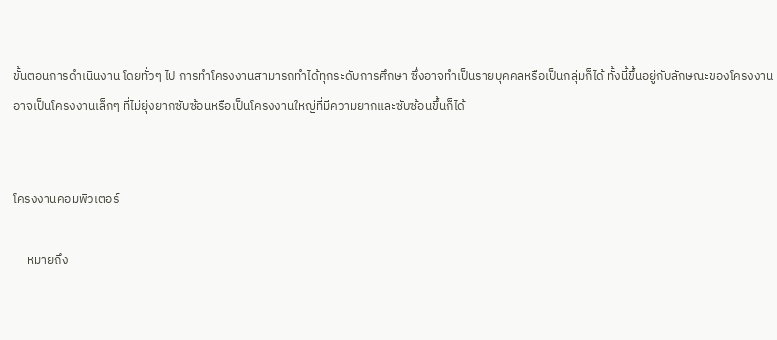ขั้นตอนการดำเนินงาน โดยทั่วๆ ไป การทำโครงงานสามารถทำได้ทุกระดับการศึกษา ซึ่งอาจทำเป็นรายบุคคลหรือเป็นกลุ่มก็ได้ ทั้งนี้ขึ้นอยู่กับลักษณะของโครงงาน อาจเป็นโครงงานเล็กๆ ที่ไม่ยุ่งยากซับซ้อนหรือเป็นโครงงานใหญ่ที่มีความยากและซับซ้อนขึ้นก็ได้


โครงงานคอมพิวเตอร์

     หมายถึง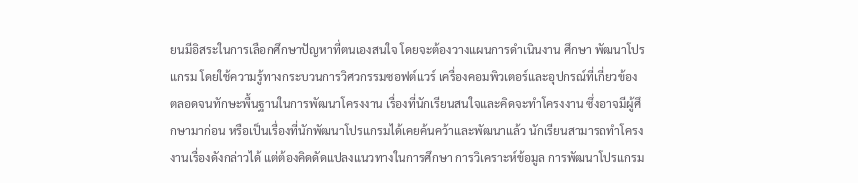ยนมีอิสระในการเลือกศึกษาปัญหาที่ตนเองสนใจ โดยจะต้องวางแผนการดำเนินงาน ศึกษา พัฒนาโปรแกรม โดยใช้ความรู้ทางกระบวนการวิศวกรรมซอฟต์แวร์ เครื่องคอมพิวเตอร์และอุปกรณ์ที่เกี่ยวข้อง ตลอดจนทักษะพื้นฐานในการพัฒนาโครงงาน เรื่องที่นักเรียนสนใจและคิดจะทำโครงงาน ซึ่งอาจมีผู้ศึกษามาก่อน หรือเป็นเรื่องที่นักพัฒนาโปรแกรมได้เคยค้นคว้าและพัฒนาแล้ว นักเรียนสามารถทำโครงงานเรื่องดังกล่าวได้ แต่ต้องคิดดัดแปลงแนวทางในการศึกษา การวิเคราะห์ข้อมูล การพัฒนาโปรแกรม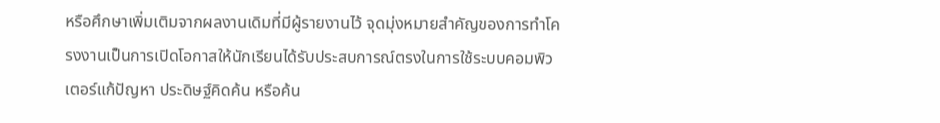หรือศึกษาเพิ่มเติมจากผลงานเดิมที่มีผู้รายงานไว้ จุดมุ่งหมายสำคัญของการทำโครงงานเป็นการเปิดโอกาสให้นักเรียนได้รับประสบการณ์ตรงในการใช้ระบบคอมพิวเตอร์แก้ปัญหา ประดิษฐ์คิดค้น หรือค้น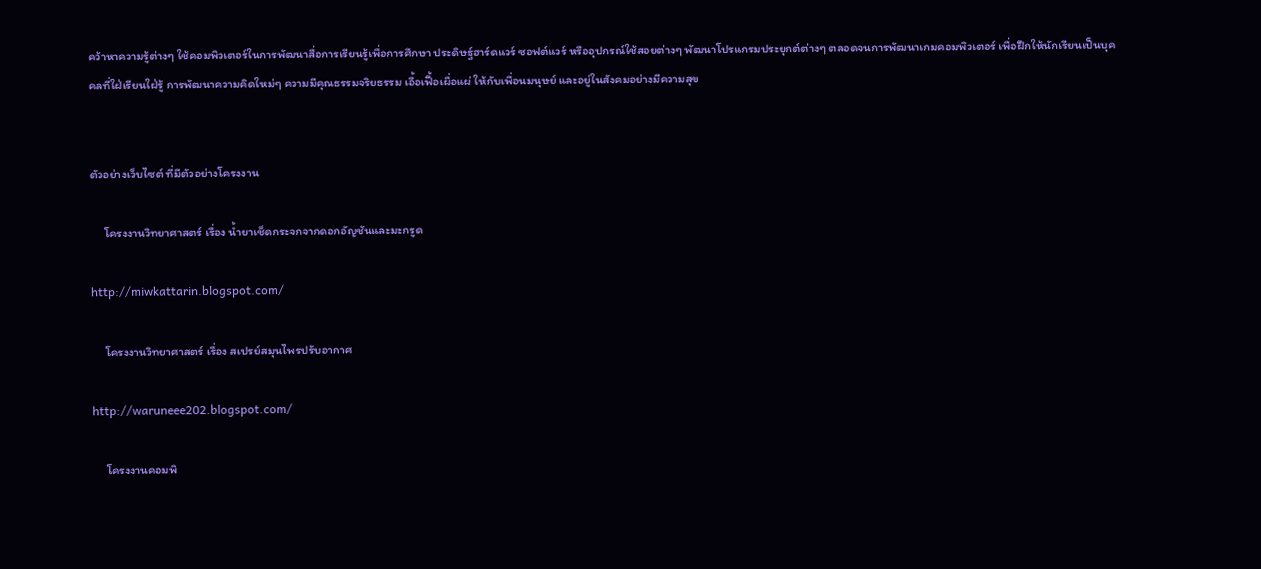คว้าหาความรู้ต่างๆ ใช้คอมพิวเตอร์ในการพัฒนาสื่อการเรียนรู้เพื่อการศึกษา ประดิษฐ์ฮาร์ดแวร์ ซอฟต์แวร์ หรืออุปกรณ์ใช้สอยต่างๆ พัฒนาโปรแกรมประยุกต์ต่างๆ ตลอดจนการพัฒนาเกมคอมพิวเตอร์ เพื่อฝึกให้นักเรียนเป็นบุคคลที่ใฝ่เรียนใฝ่รู้ การพัฒนาความคิดใหม่ๆ ความมีคุณธรรมจริยธรรม เอื้อเฟื้อเผื่อแผ่ ให้กับเพื่อนมนุษย์ และอยู่ในสังคมอย่างมีความสุข


ตัวอย่างเว็บไซต์ ที่มีตัวอย่างโครงงาน

     โครงงานวิทยาศาสตร์ เรื่อง น้ำยาเช็ดกระจกจากดอกอัญชันและมะกรูด

http://miwkattarin.blogspot.com/

     โครงงานวิทยาศาสตร์ เรื่อง สเปรย์สมุนไพรปรับอากาศ

http://waruneee202.blogspot.com/

     โครงงานคอมพิ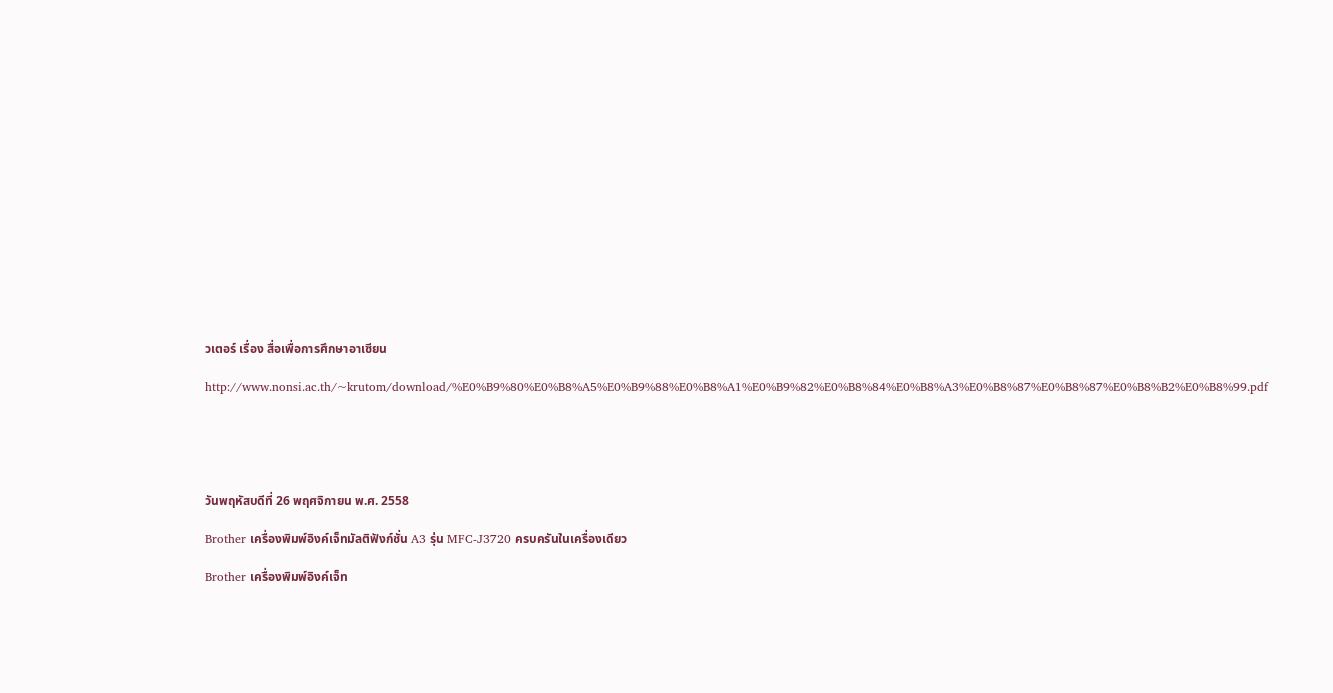วเตอร์ เรื่อง สื่อเพื่อการศึกษาอาเซียน

http://www.nonsi.ac.th/~krutom/download/%E0%B9%80%E0%B8%A5%E0%B9%88%E0%B8%A1%E0%B9%82%E0%B8%84%E0%B8%A3%E0%B8%87%E0%B8%87%E0%B8%B2%E0%B8%99.pdf





วันพฤหัสบดีที่ 26 พฤศจิกายน พ.ศ. 2558

Brother เครื่องพิมพ์อิงค์เจ็ทมัลติฟังก์ชั่น A3 รุ่น MFC-J3720 ครบครันในเครื่องเดียว

Brother เครื่องพิมพ์อิงค์เจ็ท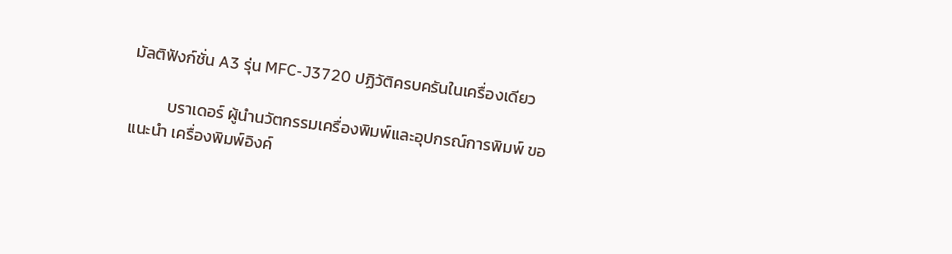มัลติฟังก์ชั่น A3 รุ่น MFC-J3720 ปฏิวัติครบครันในเครื่องเดียว

          บราเดอร์ ผู้นำนวัตกรรมเครื่องพิมพ์และอุปกรณ์การพิมพ์ ขอแนะนำ เครื่องพิมพ์อิงค์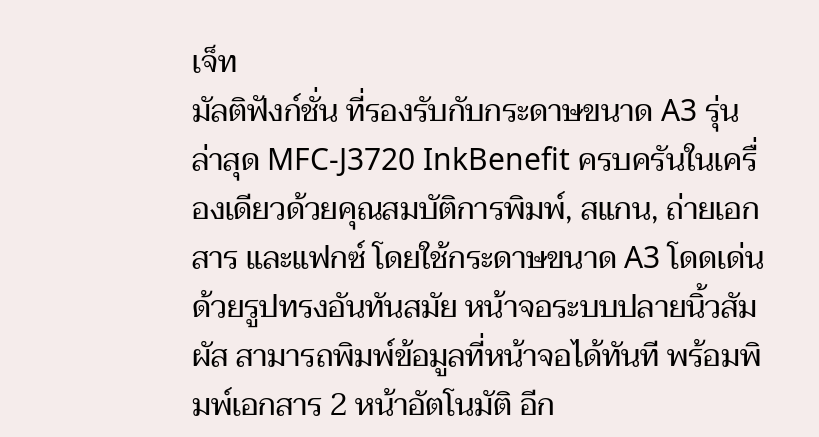เจ็ท
มัลติฟังก์ชั่น ที่รองรับกับกระดาษขนาด A3 รุ่นล่าสุด MFC-J3720 InkBenefit ครบครันในเครื่องเดียวด้วยคุณสมบัติการพิมพ์, สแกน, ถ่ายเอกสาร และแฟกซ์ โดยใช้กระดาษขนาด A3 โดดเด่นด้วยรูปทรงอันทันสมัย หน้าจอระบบปลายนิ้วสัมผัส สามารถพิมพ์ข้อมูลที่หน้าจอได้ทันที พร้อมพิมพ์เอกสาร 2 หน้าอัตโนมัติ อีก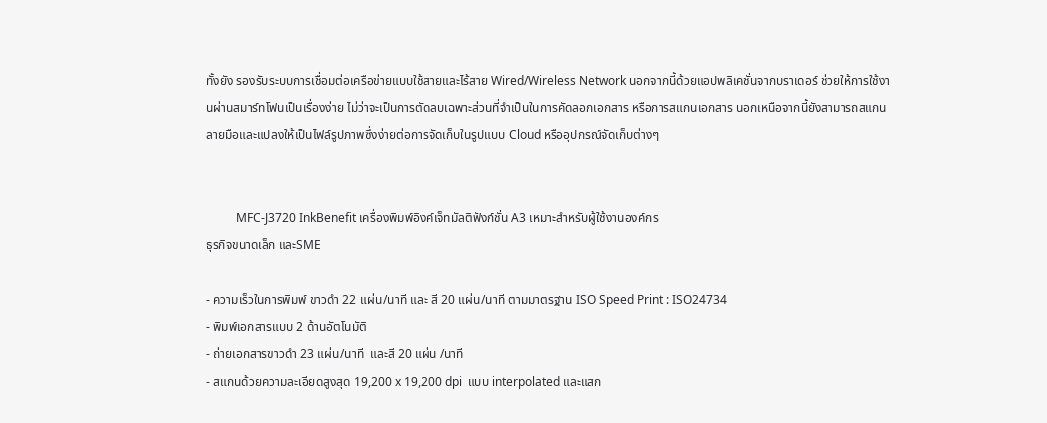ทั้งยัง รองรับระบบการเชื่อมต่อเครือข่ายแบบใช้สายและไร้สาย Wired/Wireless Network นอกจากนี้ด้วยแอปพลิเคชั่นจากบราเดอร์ ช่วยให้การใช้งานผ่านสมาร์ทโฟนเป็นเรื่องง่าย ไม่ว่าจะเป็นการตัดลบเฉพาะส่วนที่จำเป็นในการคัดลอกเอกสาร หรือการสแกนเอกสาร นอกเหนือจากนี้ยังสามารถสแกนลายมือและแปลงให้เป็นไฟล์รูปภาพซึ่งง่ายต่อการจัดเก็บในรูปแบบ Cloud หรืออุปกรณ์จัดเก็บต่างๆ


          MFC-J3720 InkBenefit เครื่องพิมพ์อิงค์เจ็ทมัลติฟังก์ชั่น A3 เหมาะสำหรับผู้ใช้งานองค์กร
ธุรกิจขนาดเล็ก และSME

- ความเร็วในการพิมพ์ ขาวดำ 22 แผ่น/นาที และ สี 20 แผ่น/นาที ตามมาตรฐาน ISO Speed Print : ISO24734
- พิมพ์เอกสารแบบ 2 ด้านอัตโนมัติ
- ถ่ายเอกสารขาวดำ 23 แผ่น/นาที  และสี 20 แผ่น /นาที
- สแกนด้วยความละเอียดสูงสุด 19,200 x 19,200 dpi  แบบ interpolated และแสก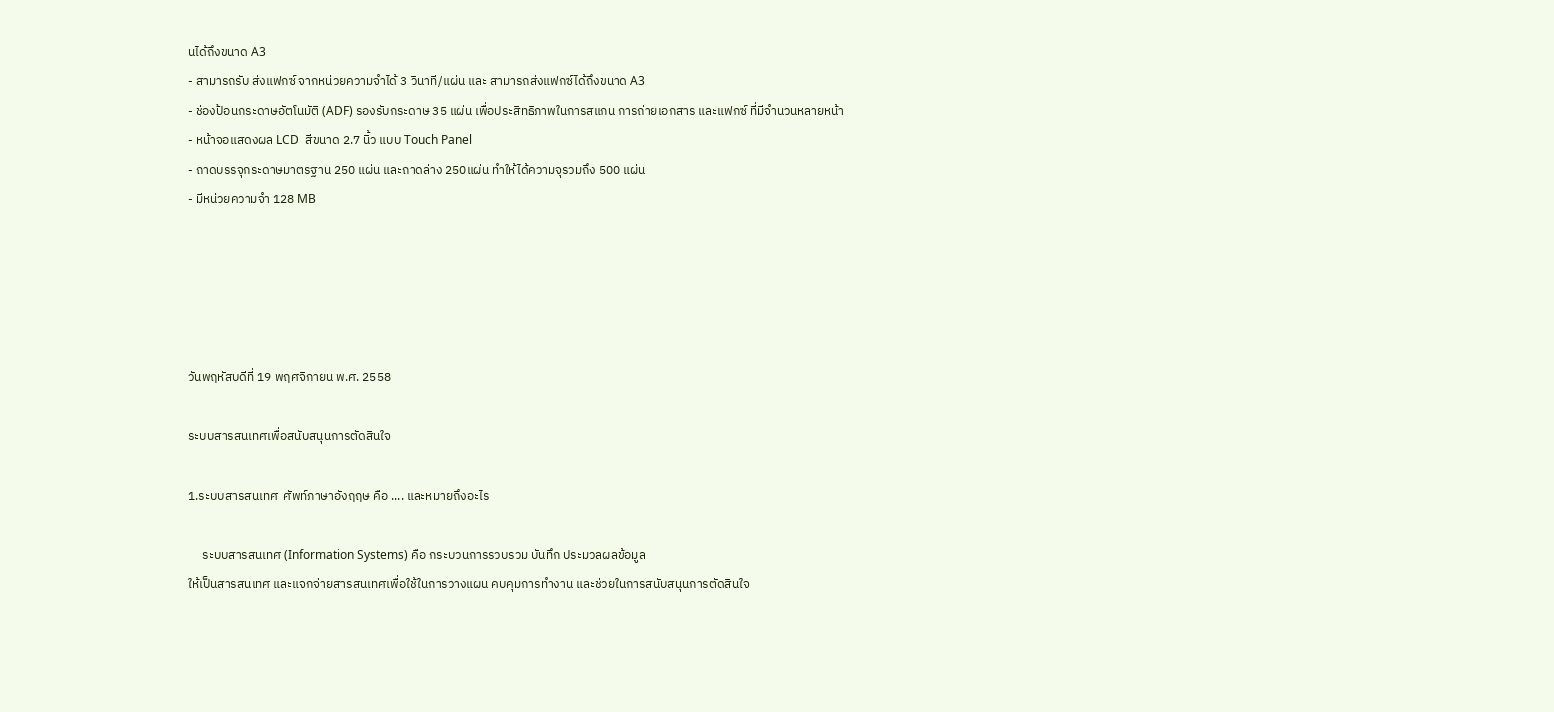นได้ถึงขนาด A3
- สามารถรับ ส่งแฟกซ์ จากหน่วยความจำได้ 3 วินาที/แผ่น และ สามารถส่งแฟกซ์ได้ถึงขนาด A3
- ช่องป้อนกระดาษอัตโนมัติ (ADF) รองรับกระดาษ 35 แผ่น เพื่อประสิทธิภาพในการสแกน การถ่ายเอกสาร และแฟกซ์ ที่มีจำนวนหลายหน้า
- หน้าจอแสดงผล LCD  สีขนาด 2.7 นิ้ว แบบ Touch Panel
- ถาดบรรจุกระดาษมาตรฐาน 250 แผ่น และถาดล่าง 250แผ่น ทำให้ได้ความจุรวมถึง 500 แผ่น
- มีหน่วยความจำ 128 MB





วันพฤหัสบดีที่ 19 พฤศจิกายน พ.ศ. 2558

ระบบสารสนเทศเพื่อสนับสนุนการตัดสินใจ

1.ระบบสารสนเทศ  ศัพท์ภาษาอังฤฤษ คือ .... และหมายถึงอะไร

     ระบบสารสนเทศ (Information Systems) คือ กระบวนการรวบรวม บันทึก ประมวลผลข้อมูล
ให้เป็นสารสนเทศ และแจกจ่ายสารสนเทศเพื่อใช้ในการวางแผน คบคุมการทำงาน และช่วยในการสนับสนุนการตัดสินใจ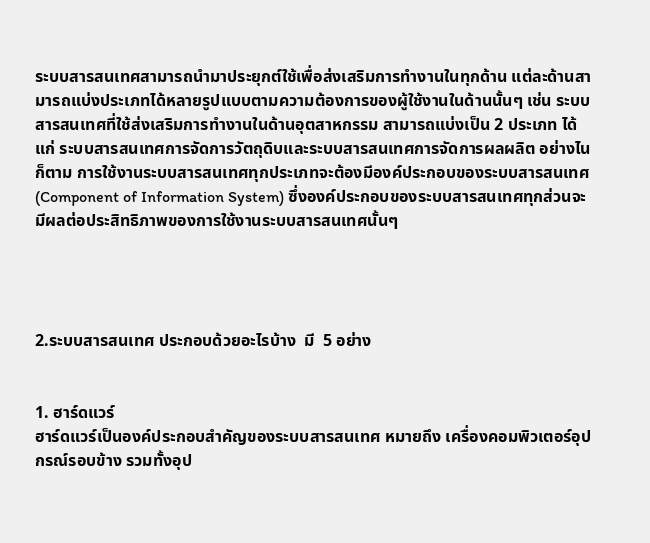ระบบสารสนเทศสามารถนำมาประยุกต์ใช้เพื่อส่งเสริมการทำงานในทุกด้าน แต่ละด้านสามารถแบ่งประเภทได้หลายรูปแบบตามความต้องการของผู้ใช้งานในด้านนั้นๆ เช่น ระบบสารสนเทศที่ใช้ส่งเสริมการทำงานในด้านอุตสาหกรรม สามารถแบ่งเป็น 2 ประเภท ได้แก่ ระบบสารสนเทศการจัดการวัตถุดิบและระบบสารสนเทศการจัดการผลผลิต อย่างไนก็ตาม การใช้งานระบบสารสนเทศทุกประเภทจะต้องมีองค์ประกอบของระบบสารสนเทศ (Component of Information System) ซึ่งองค์ประกอบของระบบสารสนเทศทุกส่วนจะมีผลต่อประสิทธิภาพของการใช้งานระบบสารสนเทศนั้นๆ




2.ระบบสารสนเทศ ประกอบด้วยอะไรบ้าง  มี  5 อย่าง


1. ฮาร์ดแวร์
ฮาร์ดแวร์เป็นองค์ประกอบสำคัญของระบบสารสนเทศ หมายถึง เครื่องคอมพิวเตอร์อุปกรณ์รอบข้าง รวมทั้งอุป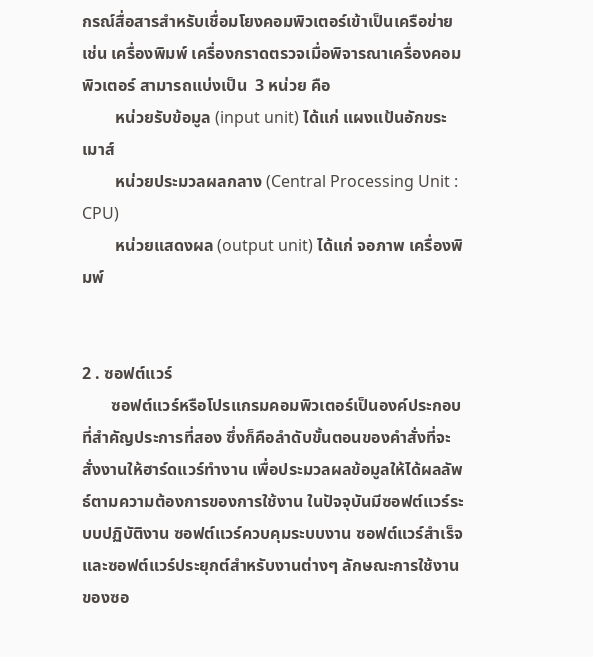กรณ์สื่อสารสำหรับเชื่อมโยงคอมพิวเตอร์เข้าเป็นเครือข่าย เช่น เครื่องพิมพ์ เครื่องกราดตรวจเมื่อพิจารณาเครื่องคอมพิวเตอร์ สามารถแบ่งเป็น  3 หน่วย คือ
        หน่วยรับข้อมูล (input unit) ได้แก่ แผงแป้นอักขระ เมาส์
        หน่วยประมวลผลกลาง (Central Processing Unit : CPU)
        หน่วยแสดงผล (output unit) ได้แก่ จอภาพ เครื่องพิมพ์


2 . ซอฟต์แวร์
       ซอฟต์แวร์หรือโปรแกรมคอมพิวเตอร์เป็นองค์ประกอบที่สำคัญประการที่สอง ซึ่งก็คือลำดับขั้นตอนของคำสั่งที่จะสั่งงานให้ฮาร์ดแวร์ทำงาน เพื่อประมวลผลข้อมูลให้ได้ผลลัพธ์ตามความต้องการของการใช้งาน ในปัจจุบันมีซอฟต์แวร์ระบบปฏิบัติงาน ซอฟต์แวร์ควบคุมระบบงาน ซอฟต์แวร์สำเร็จ และซอฟต์แวร์ประยุกต์สำหรับงานต่างๆ ลักษณะการใช้งานของซอ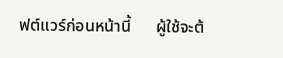ฟต์แวร์ก่อนหน้านี้      ผู้ใช้จะต้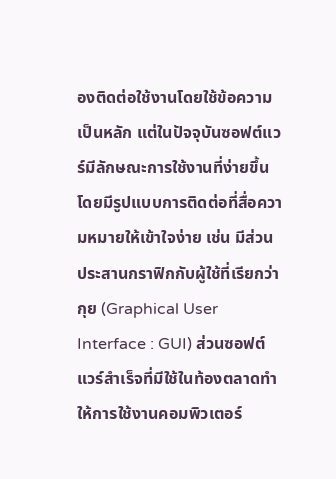องติดต่อใช้งานโดยใช้ข้อความเป็นหลัก แต่ในปัจจุบันซอฟต์แวร์มีลักษณะการใช้งานที่ง่ายขึ้น โดยมีรูปแบบการติดต่อที่สื่อความหมายให้เข้าใจง่าย เช่น มีส่วนประสานกราฟิกกับผู้ใช้ที่เรียกว่า กุย (Graphical User Interface : GUI) ส่วนซอฟต์แวร์สำเร็จที่มีใช้ในท้องตลาดทำให้การใช้งานคอมพิวเตอร์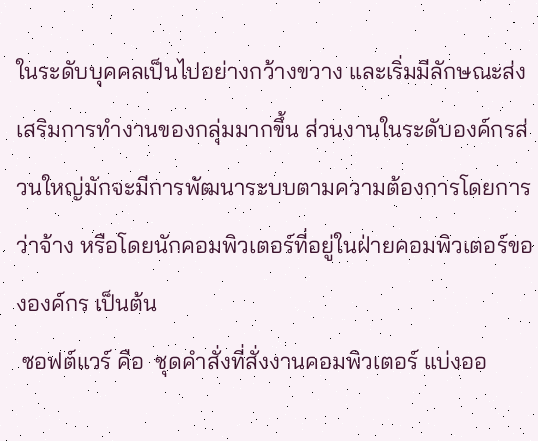ในระดับบุคคลเป็นไปอย่างกว้างขวาง และเริ่มมีลักษณะส่งเสริมการทำงานของกลุ่มมากขึ้น ส่วนงานในระดับองค์กรส่วนใหญ่มักจะมีการพัฒนาระบบตามความต้องการโดยการว่าจ้าง หรือโดยนักคอมพิวเตอร์ที่อยู่ในฝ่ายคอมพิวเตอร์ขององค์กร เป็นต้น
 ซอฟต์แวร์ คือ  ชุดคำสั่งที่สั่งงานคอมพิวเตอร์ แบ่งออ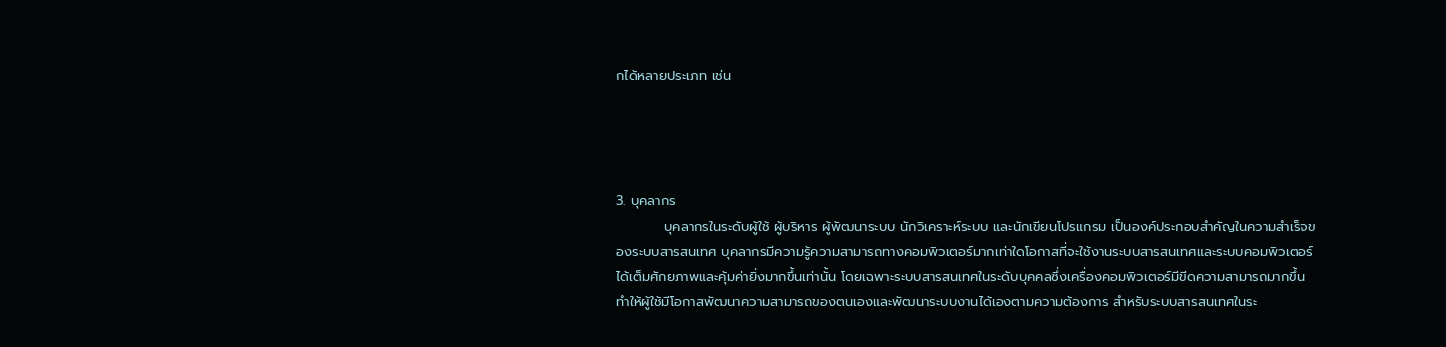กได้หลายประเภท เช่น




3. บุคลากร
          บุคลากรในระดับผู้ใช้ ผู้บริหาร ผู้พัฒนาระบบ นักวิเคราะห์ระบบ และนักเขียนโปรแกรม เป็นองค์ประกอบสำคัญในความสำเร็จของระบบสารสนเทศ บุคลากรมีความรู้ความสามารถทางคอมพิวเตอร์มากเท่าใดโอกาสที่จะใช้งานระบบสารสนเทศและระบบคอมพิวเตอร์ได้เต็มศักยภาพและคุ้มค่ายิ่งมากขึ้นเท่านั้น โดยเฉพาะระบบสารสนเทศในระดับบุคคลซึ่งเครื่องคอมพิวเตอร์มีขีดความสามารถมากขึ้น ทำให้ผู้ใช้มีโอกาสพัฒนาความสามารถของตนเองและพัฒนาระบบงานได้เองตามความต้องการ สำหรับระบบสารสนเทศในระ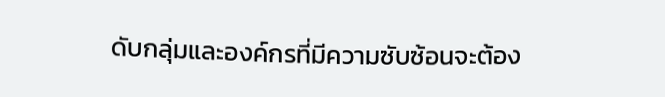ดับกลุ่มและองค์กรที่มีความซับซ้อนจะต้อง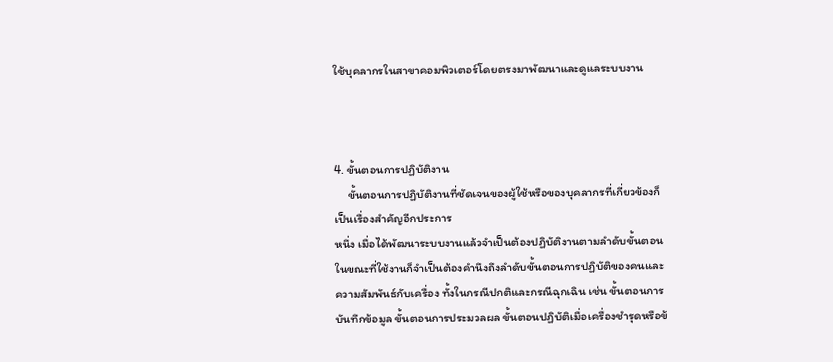ใช้บุคลากรในสาขาคอมพิวเตอร์โดยตรงมาพัฒนาและดูแลระบบงาน



4. ขั้นตอนการปฏิบัติงาน
     ขั้นตอนการปฏิบัติงานที่ชัดเจนของผู้ใช้หรือของบุคลากรที่เกี่ยวข้องก็เป็นเรื่องสำคัญอีกประการ
หนึ่ง เมื่อได้พัฒนาระบบงานแล้วจำเป็นต้องปฏิบัติงานตามลำดับขั้นตอนในขณะที่ใช้งานก็จำเป็นต้องคำนึงถึงลำดับขั้นตอนการปฏิบัติของคนและความสัมพันธ์กับเครื่อง ทั้งในกรณีปกติและกรณีฉุกเฉิน เช่น ขั้นตอนการบันทึกข้อมูล ขั้นตอนการประมวลผล ขั้นตอนปฏิบัติเมื่อเครื่องชำรุดหรือข้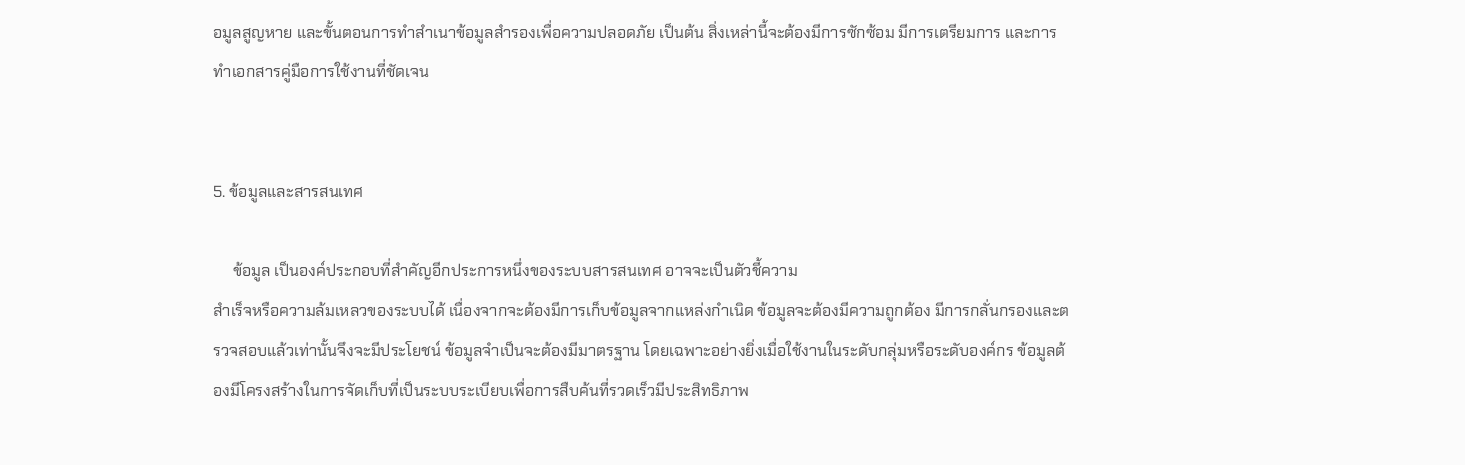อมูลสูญหาย และขั้นตอนการทำสำเนาข้อมูลสำรองเพื่อความปลอดภัย เป็นต้น สิ่งเหล่านี้จะต้องมีการซักซ้อม มีการเตรียมการ และการทำเอกสารคู่มือการใช้งานที่ชัดเจน


5. ข้อมูลและสารสนเทศ

     ข้อมูล เป็นองค์ประกอบที่สำคัญอีกประการหนึ่งของระบบสารสนเทศ อาจจะเป็นตัวชี้ความ
สำเร็จหรือความล้มเหลวของระบบได้ เนื่องจากจะต้องมีการเก็บข้อมูลจากแหล่งกำเนิด ข้อมูลจะต้องมีความถูกต้อง มีการกลั่นกรองและตรวจสอบแล้วเท่านั้นจึงจะมีประโยชน์ ข้อมูลจำเป็นจะต้องมีมาตรฐาน โดยเฉพาะอย่างยิ่งเมื่อใช้งานในระดับกลุ่มหรือระดับองค์กร ข้อมูลต้องมีโครงสร้างในการจัดเก็บที่เป็นระบบระเบียบเพื่อการสืบค้นที่รวดเร็วมีประสิทธิภาพ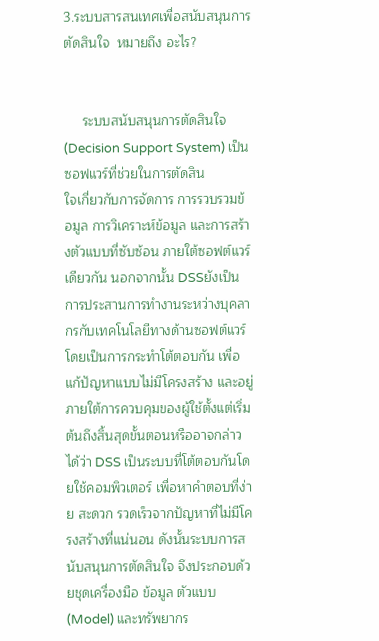3.ระบบสารสนเทศเพื่อสนับสนุนการตัดสินใจ  หมายถึง อะไร?


     ระบบสนับสนุนการตัดสินใจ (Decision Support System) เป็นซอฟแวร์ที่ช่วยในการตัดสิน
ใจเกี่ยวกับการจัดการ การรวบรวมข้อมูล การวิเคราะห์ข้อมูล และการสร้างตัวแบบที่ซับซ้อน ภายใต้ซอฟต์แวร์เดียวกัน นอกจากนั้น DSSยังเป็นการประสานการทำงานระหว่างบุคลากรกับเทคโนโลยีทางด้านซอฟต์แวร์ โดยเป็นการกระทำโต้ตอบกัน เพื่อแก้ปัญหาแบบไม่มีโครงสร้าง และอยู่ภายใต้การควบคุมของผู้ใช้ตั้งแต่เริ่มต้นถึงสิ้นสุดขั้นตอนหรืออาจกล่าวได้ว่า DSS เป็นระบบที่โต้ตอบกันโดยใช้คอมพิวเตอร์ เพื่อหาคำตอบที่ง่าย สะดวก รวดเร็วจากปัญหาที่ไม่มีโครงสร้างที่แน่นอน ดังนั้นระบบการสนับสนุนการตัดสินใจ จึงประกอบด้วยชุดเครื่องมือ ข้อมูล ตัวแบบ (Model) และทรัพยากร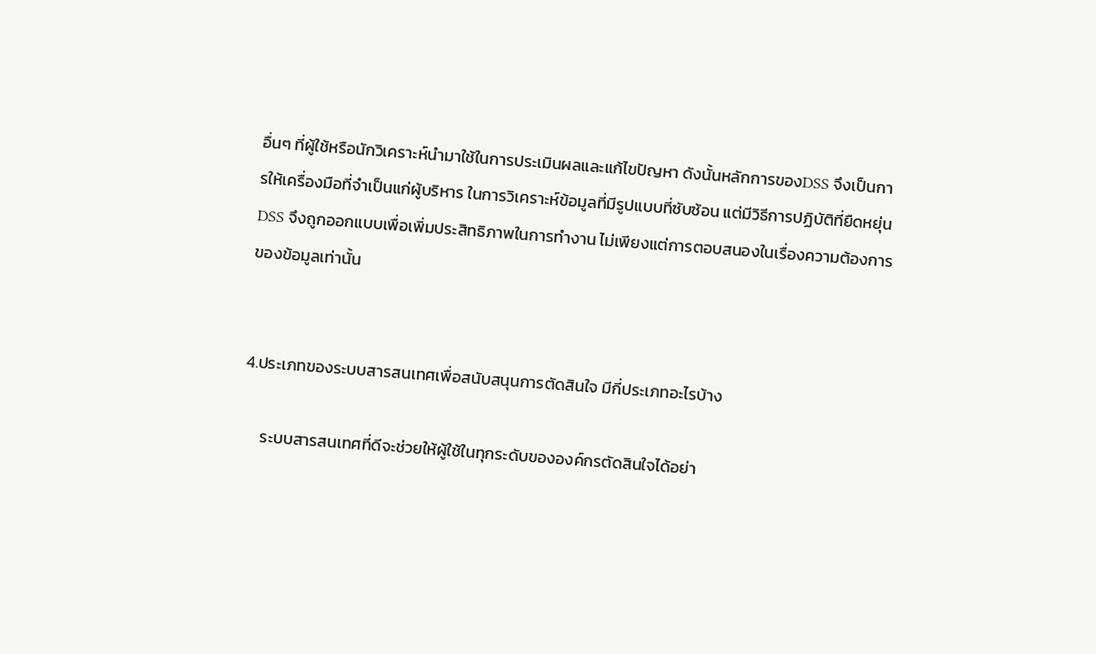อื่นๆ ที่ผู้ใช้หรือนักวิเคราะห์นำมาใช้ในการประเมินผลและแก้ไขปัญหา ดังนั้นหลักการของDSS จึงเป็นการให้เครื่องมือที่จำเป็นแก่ผู้บริหาร ในการวิเคราะห์ข้อมูลที่มีรูปแบบที่ซับซ้อน แต่มีวิธีการปฏิบัติที่ยืดหยุ่น DSS จึงถูกออกแบบเพื่อเพิ่มประสิทธิภาพในการทำงาน ไม่เพียงแต่การตอบสนองในเรื่องความต้องการของข้อมูลเท่านั้น


4.ประเภทของระบบสารสนเทศเพื่อสนับสนุนการตัดสินใจ มีกี่ประเภทอะไรบ้าง

     ระบบสารสนเทศที่ดีจะช่วยให้ผู้ใช้ในทุกระดับขององค์กรตัดสินใจได้อย่า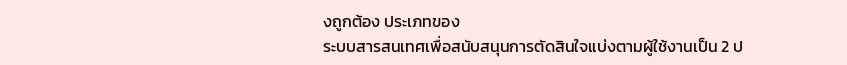งถูกต้อง ประเภทของ
ระบบสารสนเทศเพื่อสนับสนุนการตัดสินใจแบ่งตามผู้ใช้งานเป็น 2 ป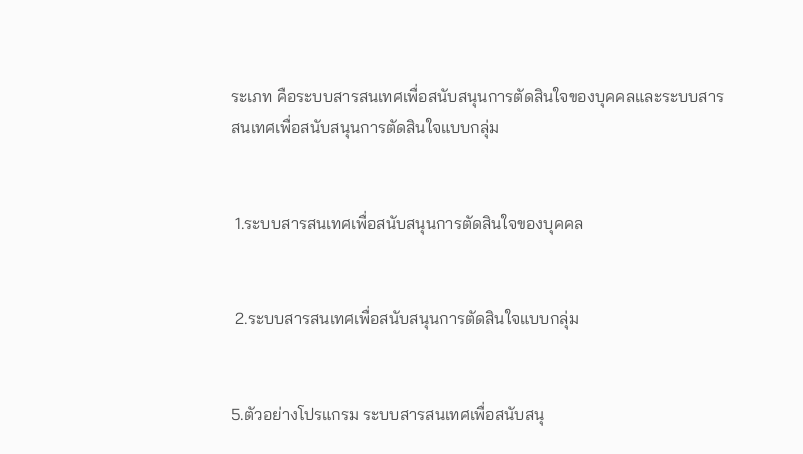ระเภท คือระบบสารสนเทศเพื่อสนับสนุนการตัดสินใจของบุคคลและระบบสารสนเทศเพื่อสนับสนุนการตัดสินใจแบบกลุ่ม


 1.ระบบสารสนเทศเพื่อสนับสนุนการตัดสินใจของบุคคล


 2.ระบบสารสนเทศเพื่อสนับสนุนการตัดสินใจแบบกลุ่ม


5.ตัวอย่างโปรแกรม ระบบสารสนเทศเพื่อสนับสนุ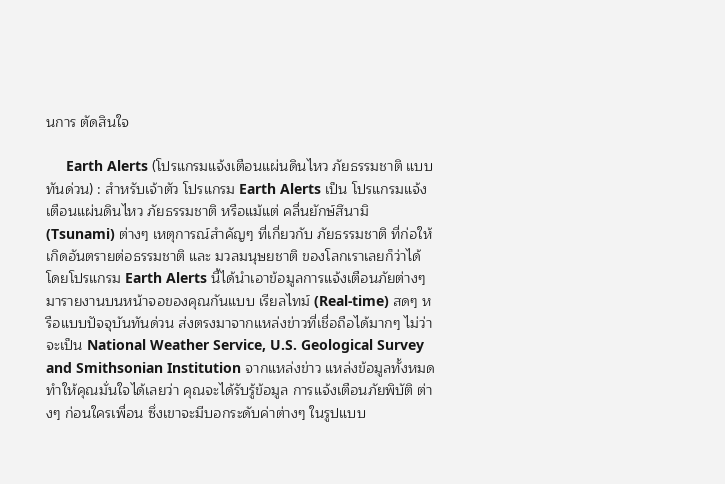นการ ตัดสินใจ

     Earth Alerts (โปรแกรมแจ้งเตือนแผ่นดินไหว ภัยธรรมชาติ แบบทันด่วน) : สำหรับเจ้าตัว โปรแกรม Earth Alerts เป็น โปรแกรมแจ้งเตือนแผ่นดินไหว ภัยธรรมชาติ หรือแม้แต่ คลื่นยักษ์สึนามิ (Tsunami) ต่างๆ เหตุการณ์สำคัญๆ ที่เกี่ยวกับ ภัยธรรมชาติ ที่ก่อให้เกิดอันตรายต่อธรรมชาติ และ มวลมนุษยชาติ ของโลกเราเลยก็ว่าได้ โดยโปรแกรม Earth Alerts นี้ได้นำเอาข้อมูลการแจ้งเตือนภัยต่างๆ มารายงานบนหน้าจอของคุณกันแบบ เรียลไทม์ (Real-time) สดๆ หรือแบบปัจจุบันทันด่วน ส่งตรงมาจากแหล่งข่าวที่เชื่อถือได้มากๆ ไม่ว่าจะเป็น National Weather Service, U.S. Geological Survey and Smithsonian Institution จากแหล่งข่าว แหล่งข้อมูลทั้งหมด ทำให้คุณมั่นใจได้เลยว่า คุณจะได้รับรู้ข้อมูล การแจ้งเตือนภัยพิบัติ ต่างๆ ก่อนใครเพื่อน ซึ่งเขาจะมีบอกระดับค่าต่างๆ ในรูปแบบ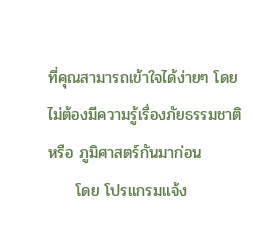ที่คุณสามารถเข้าใจได้ง่ายๆ โดยไม่ต้องมีความรู้เรื่องภัยธรรมชาติ หรือ ภูมิศาสตร์กันมาก่อน
     โดย โปรแกรมแจ้ง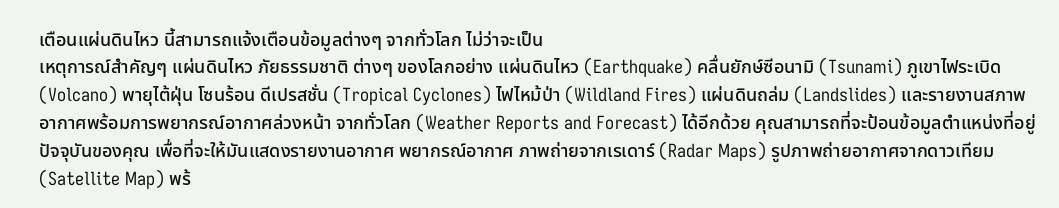เตือนแผ่นดินไหว นี้สามารถแจ้งเตือนข้อมูลต่างๆ จากทั่วโลก ไม่ว่าจะเป็น
เหตุการณ์สำคัญๆ แผ่นดินไหว ภัยธรรมชาติ ต่างๆ ของโลกอย่าง แผ่นดินไหว (Earthquake) คลื่นยักษ์ซีอนามิ (Tsunami) ภูเขาไฟระเบิด (Volcano) พายุไต้ฝุ่น โซนร้อน ดีเปรสชั่น (Tropical Cyclones) ไฟไหม้ป่า (Wildland Fires) แผ่นดินถล่ม (Landslides) และรายงานสภาพอากาศพร้อมการพยากรณ์อากาศล่วงหน้า จากทั่วโลก (Weather Reports and Forecast) ได้อีกด้วย คุณสามารถที่จะป้อนข้อมูลตำแหน่งที่อยู่ปัจจุบันของคุณ เพื่อที่จะให้มันแสดงรายงานอากาศ พยากรณ์อากาศ ภาพถ่ายจากเรเดาร์ (Radar Maps) รูปภาพถ่ายอากาศจากดาวเทียม (Satellite Map) พร้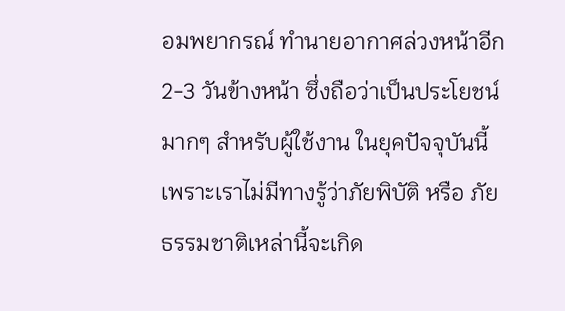อมพยากรณ์ ทำนายอากาศล่วงหน้าอีก 2-3 วันข้างหน้า ซึ่งถือว่าเป็นประโยชน์มากๆ สำหรับผู้ใช้งาน ในยุคปัจจุบันนี้ เพราะเราไม่มีทางรู้ว่าภัยพิบัติ หรือ ภัยธรรมชาติเหล่านี้จะเกิด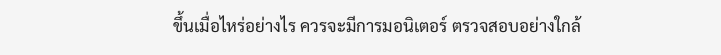ขึ้นเมื่อไหร่อย่างไร ควรจะมีการมอนิเตอร์ ตรวจสอบอย่างใกล้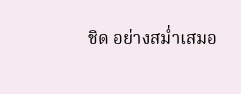ชิด อย่างสม่ำเสมอ